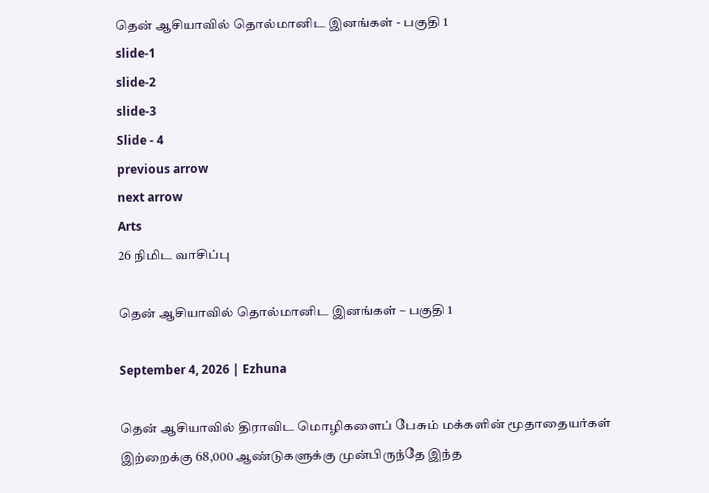தென் ஆசியாவில் தொல்மானிட இனங்கள் - பகுதி 1
slide-1
slide-2
slide-3
Slide - 4
previous arrow
next arrow
Arts
26 நிமிட வாசிப்பு

தென் ஆசியாவில் தொல்மானிட இனங்கள் – பகுதி 1

September 4, 2026 | Ezhuna

தென் ஆசியாவில் திராவிட மொழிகளைப் பேசும் மக்களின் மூதாதையர்கள் இற்றைக்கு 68,000 ஆண்டுகளுக்கு முன்பிருந்தே இந்த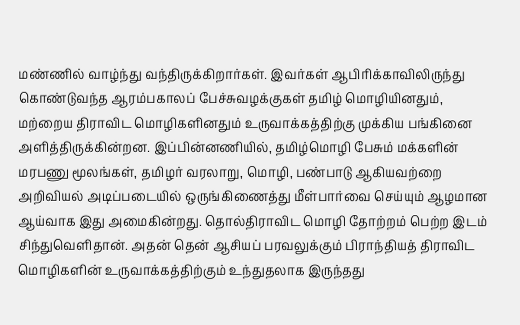மண்ணில் வாழ்ந்து வந்திருக்கிறார்கள். இவர்கள் ஆபிரிக்காவிலிருந்து கொண்டுவந்த ஆரம்பகாலப் பேச்சுவழக்குகள் தமிழ் மொழியினதும், மற்றைய திராவிட மொழிகளினதும் உருவாக்கத்திற்கு முக்கிய பங்கினை அளித்திருக்கின்றன. இப்பின்னணியில், தமிழ்மொழி பேசும் மக்களின் மரபணு மூலங்கள், தமிழர் வரலாறு, மொழி, பண்பாடு ஆகியவற்றை அறிவியல் அடிப்படையில் ஒருங்கிணைத்து மீள்பார்வை செய்யும் ஆழமான ஆய்வாக இது அமைகின்றது. தொல்திராவிட மொழி தோற்றம் பெற்ற இடம் சிந்துவெளிதான். அதன் தென் ஆசியப் பரவலுக்கும் பிராந்தியத் திராவிட மொழிகளின் உருவாக்கத்திற்கும் உந்துதலாக இருந்தது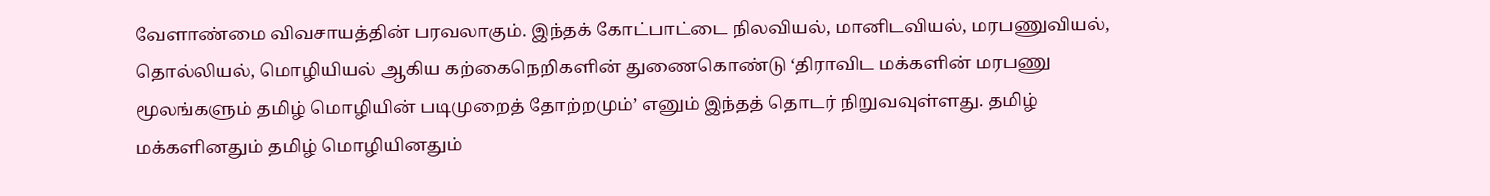வேளாண்மை விவசாயத்தின் பரவலாகும். இந்தக் கோட்பாட்டை நிலவியல், மானிடவியல், மரபணுவியல், தொல்லியல், மொழியியல் ஆகிய கற்கைநெறிகளின் துணைகொண்டு ‘திராவிட மக்களின் மரபணு மூலங்களும் தமிழ் மொழியின் படிமுறைத் தோற்றமும்’ எனும் இந்தத் தொடர் நிறுவவுள்ளது. தமிழ் மக்களினதும் தமிழ் மொழியினதும்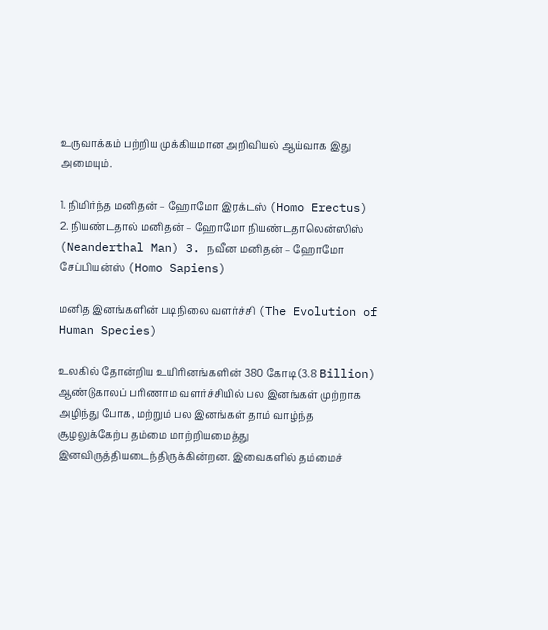உருவாக்கம் பற்றிய முக்கியமான அறிவியல் ஆய்வாக இது அமையும்.

1. நிமிர்ந்த மனிதன் – ஹோமோ இரக்டஸ் (Homo Erectus) 2. நியண்டதால் மனிதன் – ஹோமோ நியண்டதாலென்ஸிஸ் (Neanderthal Man) 3. நவீன மனிதன் – ஹோமோ சேப்பியன்ஸ் (Homo Sapiens)

மனித இனங்களின் படிநிலை வளர்ச்சி (The Evolution of Human Species)

உலகில் தோன்றிய உயிரினங்களின் 380 கோடி (3.8 Billion) ஆண்டுகாலப் பரிணாம வளர்ச்சியில் பல இனங்கள் முற்றாக அழிந்து போக, மற்றும் பல இனங்கள் தாம் வாழ்ந்த சூழலுக்கேற்ப தம்மை மாற்றியமைத்து இனவிருத்தியடைந்திருக்கின்றன. இவைகளில் தம்மைச்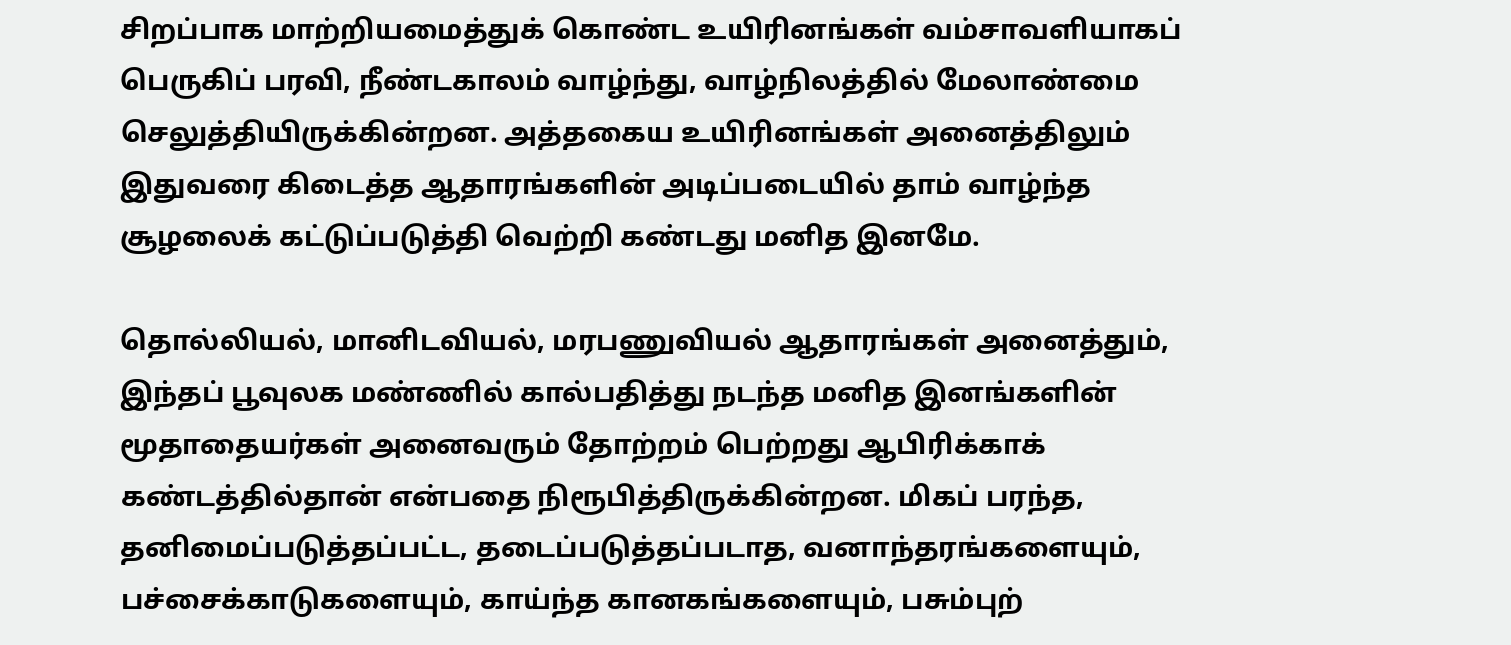சிறப்பாக மாற்றியமைத்துக் கொண்ட உயிரினங்கள் வம்சாவளியாகப் பெருகிப் பரவி, நீண்டகாலம் வாழ்ந்து, வாழ்நிலத்தில் மேலாண்மை செலுத்தியிருக்கின்றன. அத்தகைய உயிரினங்கள் அனைத்திலும் இதுவரை கிடைத்த ஆதாரங்களின் அடிப்படையில் தாம் வாழ்ந்த சூழலைக் கட்டுப்படுத்தி வெற்றி கண்டது மனித இனமே.

தொல்லியல், மானிடவியல், மரபணுவியல் ஆதாரங்கள் அனைத்தும், இந்தப் பூவுலக மண்ணில் கால்பதித்து நடந்த மனித இனங்களின் மூதாதையர்கள் அனைவரும் தோற்றம் பெற்றது ஆபிரிக்காக் கண்டத்தில்தான் என்பதை நிரூபித்திருக்கின்றன. மிகப் பரந்த, தனிமைப்படுத்தப்பட்ட, தடைப்படுத்தப்படாத, வனாந்தரங்களையும், பச்சைக்காடுகளையும், காய்ந்த கானகங்களையும், பசும்புற்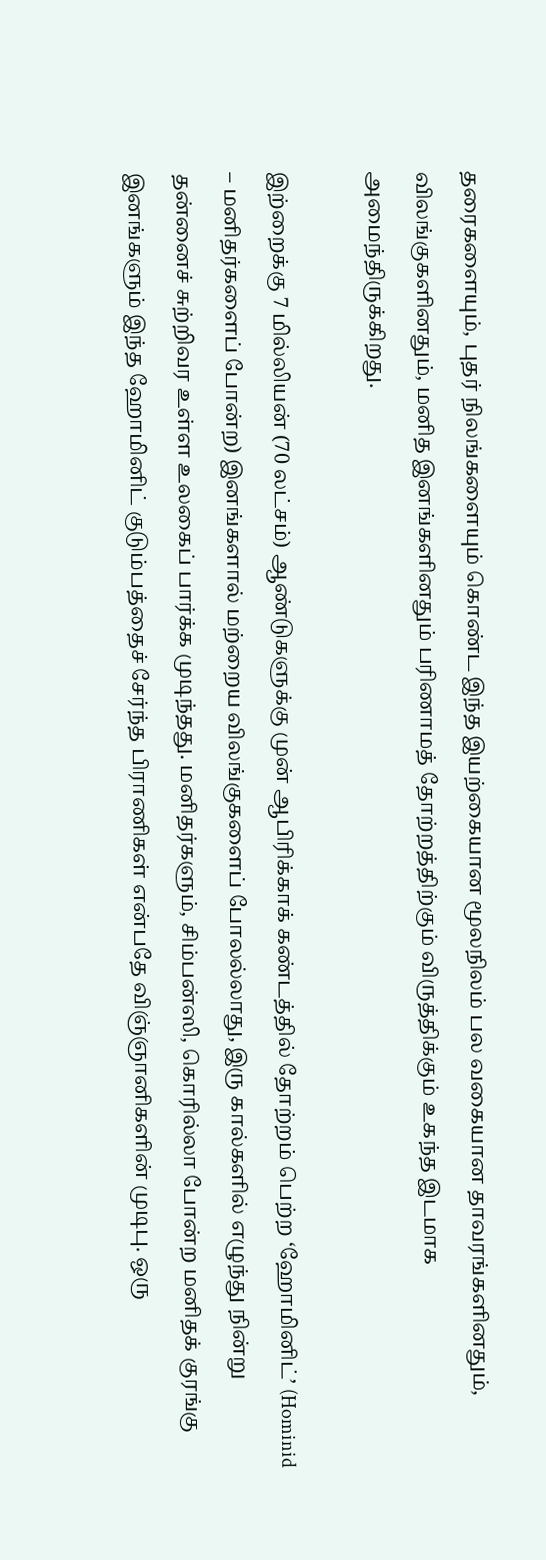தரைகளையும், புதர் நிலங்களையும் கொண்ட இந்த இயற்கையான மூலநிலம் பல வகையான தாவரங்களினதும், விலங்குகளினதும், மனித இனங்களினதும் பரிணாமத் தோற்றத்திற்கும் விருத்திக்கும் உகந்த இடமாக அமைந்திருக்கிறது.

இற்றைக்கு 7 மில்லியன் (70 லட்சம்) ஆண்டுகளுக்கு முன் ஆபிரிக்காக் கண்டத்தில் தோற்றம் பெற்ற ‘ஹோமினிட்’ (Hominid – மனிதர்களைப் போன்ற) இனங்களால் மற்றைய விலங்குகளைப் போலல்லாது, இரு கால்களில் எழுந்து நின்று தன்னைச் சுற்றிவர உள்ள உலகைப் பார்க்க முடிந்தது. மனிதர்களும், சிம்பன்ஸி, கொரில்லா போன்ற மனிதக் குரங்கு இனங்களும் இந்த ஹோமினிட் குடும்பத்தைச் சேர்ந்த பிராணிகள் என்பதே விஞ்ஞானிகளின் முடிபு. ஒரு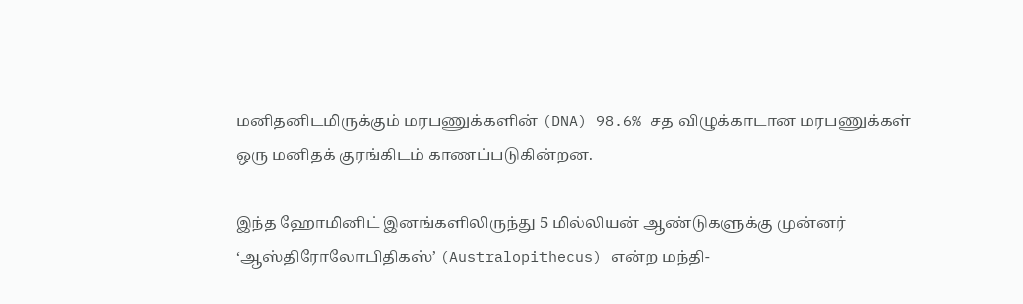மனிதனிடமிருக்கும் மரபணுக்களின் (DNA) 98.6% சத விழுக்காடான மரபணுக்கள் ஒரு மனிதக் குரங்கிடம் காணப்படுகின்றன.

இந்த ஹோமினிட் இனங்களிலிருந்து 5 மில்லியன் ஆண்டுகளுக்கு முன்னர் ‘ஆஸ்திரோலோபிதிகஸ்’ (Australopithecus) என்ற மந்தி-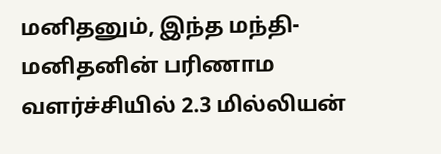மனிதனும், இந்த மந்தி-மனிதனின் பரிணாம வளர்ச்சியில் 2.3 மில்லியன்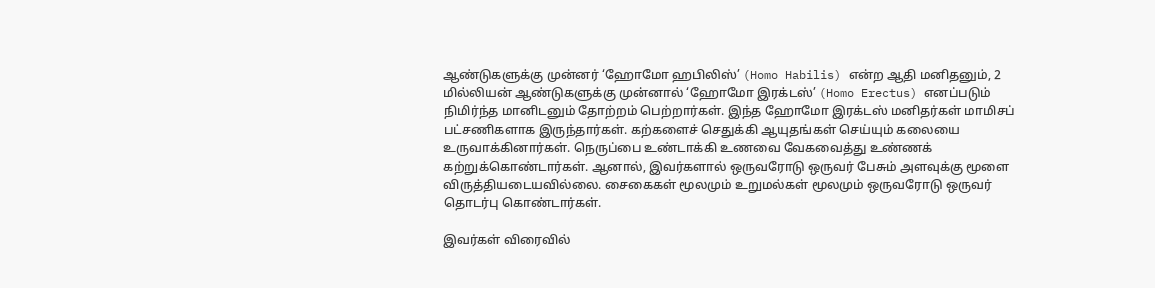ஆண்டுகளுக்கு முன்னர் ‘ஹோமோ ஹபிலிஸ்’ (Homo Habilis) என்ற ஆதி மனிதனும், 2 மில்லியன் ஆண்டுகளுக்கு முன்னால் ‘ஹோமோ இரக்டஸ்’ (Homo Erectus) எனப்படும் நிமிர்ந்த மானிடனும் தோற்றம் பெற்றார்கள். இந்த ஹோமோ இரக்டஸ் மனிதர்கள் மாமிசப் பட்சணிகளாக இருந்தார்கள். கற்களைச் செதுக்கி ஆயுதங்கள் செய்யும் கலையை உருவாக்கினார்கள். நெருப்பை உண்டாக்கி உணவை வேகவைத்து உண்ணக் கற்றுக்கொண்டார்கள். ஆனால், இவர்களால் ஒருவரோடு ஒருவர் பேசும் அளவுக்கு மூளை விருத்தியடையவில்லை. சைகைகள் மூலமும் உறுமல்கள் மூலமும் ஒருவரோடு ஒருவர் தொடர்பு கொண்டார்கள்.

இவர்கள் விரைவில்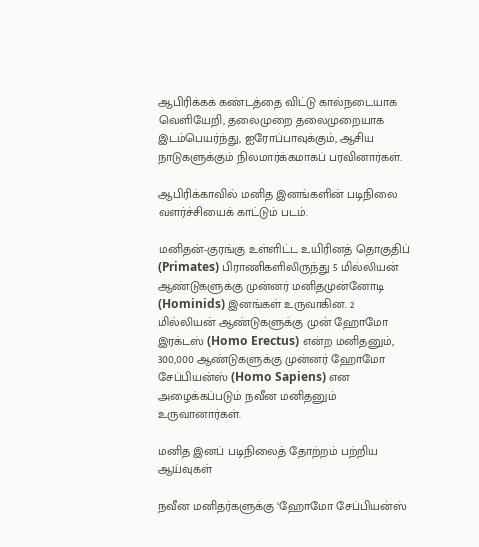ஆபிரிக்கக் கண்டத்தை விட்டு கால்நடையாக வெளியேறி, தலைமுறை தலைமுறையாக இடம்பெயர்ந்து, ஐரோப்பாவுக்கும், ஆசிய நாடுகளுக்கும் நிலமார்க்கமாகப் பரவினார்கள்.

ஆபிரிக்காவில் மனித இனங்களின் படிநிலை வளர்ச்சியைக் காட்டும் படம்.

மனிதன்-குரங்கு உள்ளிட்ட உயிரினத் தொகுதிப் (Primates) பிராணிகளிலிருந்து 5 மில்லியன் ஆண்டுகளுக்கு முன்னர் மனிதமுன்னோடி (Hominids) இனங்கள் உருவாகின. 2 மில்லியன் ஆண்டுகளுக்கு முன் ஹோமோ இரக்டஸ் (Homo Erectus) என்ற மனிதனும், 300,000 ஆண்டுகளுக்கு முன்னர் ஹோமோ சேப்பியன்ஸ் (Homo Sapiens) என அழைக்கப்படும் நவீன மனிதனும் உருவானார்கள்.

மனித இனப் படிநிலைத் தோற்றம் பற்றிய ஆய்வுகள்

நவீன மனிதர்களுக்கு ‘ஹோமோ சேப்பியன்ஸ்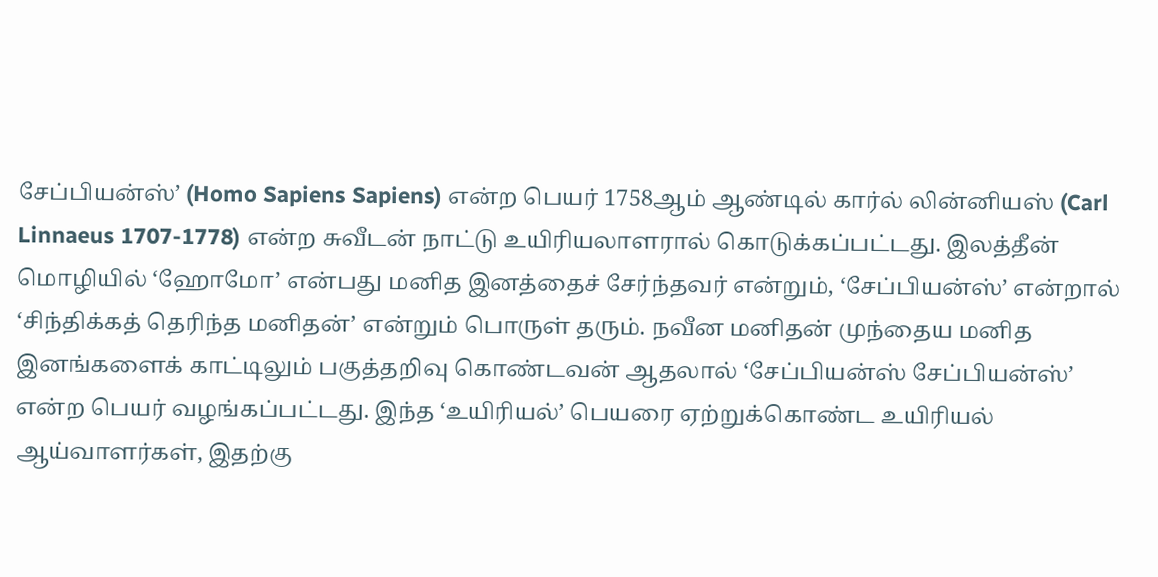சேப்பியன்ஸ்’ (Homo Sapiens Sapiens) என்ற பெயர் 1758ஆம் ஆண்டில் கார்ல் லின்னியஸ் (Carl Linnaeus 1707-1778) என்ற சுவீடன் நாட்டு உயிரியலாளரால் கொடுக்கப்பட்டது. இலத்தீன் மொழியில் ‘ஹோமோ’ என்பது மனித இனத்தைச் சேர்ந்தவர் என்றும், ‘சேப்பியன்ஸ்’ என்றால் ‘சிந்திக்கத் தெரிந்த மனிதன்’ என்றும் பொருள் தரும். நவீன மனிதன் முந்தைய மனித இனங்களைக் காட்டிலும் பகுத்தறிவு கொண்டவன் ஆதலால் ‘சேப்பியன்ஸ் சேப்பியன்ஸ்’ என்ற பெயர் வழங்கப்பட்டது. இந்த ‘உயிரியல்’ பெயரை ஏற்றுக்கொண்ட உயிரியல் ஆய்வாளர்கள், இதற்கு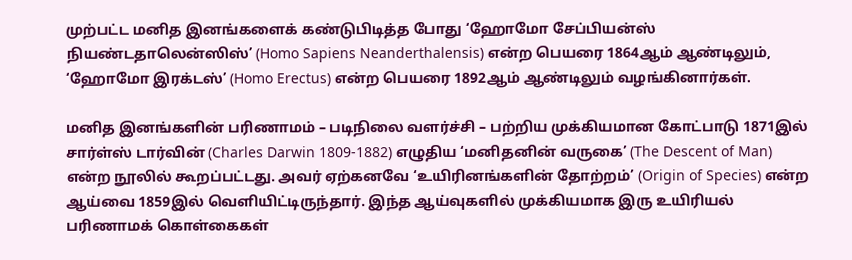முற்பட்ட மனித இனங்களைக் கண்டுபிடித்த போது ‘ஹோமோ சேப்பியன்ஸ் நியண்டதாலென்ஸிஸ்’ (Homo Sapiens Neanderthalensis) என்ற பெயரை 1864ஆம் ஆண்டிலும், ‘ஹோமோ இரக்டஸ்’ (Homo Erectus) என்ற பெயரை 1892ஆம் ஆண்டிலும் வழங்கினார்கள்.

மனித இனங்களின் பரிணாமம் – படிநிலை வளர்ச்சி – பற்றிய முக்கியமான கோட்பாடு 1871இல் சார்ள்ஸ் டார்வின் (Charles Darwin 1809-1882) எழுதிய ‘மனிதனின் வருகை’ (The Descent of Man) என்ற நூலில் கூறப்பட்டது. அவர் ஏற்கனவே ‘உயிரினங்களின் தோற்றம்’ (Origin of Species) என்ற ஆய்வை 1859இல் வெளியிட்டிருந்தார். இந்த ஆய்வுகளில் முக்கியமாக இரு உயிரியல் பரிணாமக் கொள்கைகள்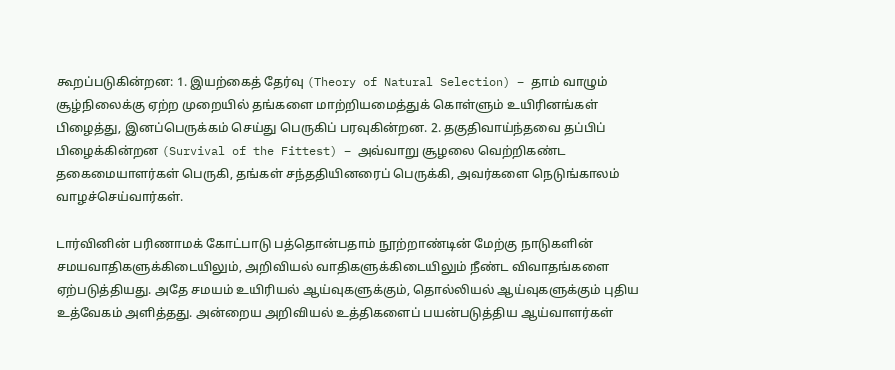கூறப்படுகின்றன: 1. இயற்கைத் தேர்வு (Theory of Natural Selection) – தாம் வாழும் சூழ்நிலைக்கு ஏற்ற முறையில் தங்களை மாற்றியமைத்துக் கொள்ளும் உயிரினங்கள் பிழைத்து, இனப்பெருக்கம் செய்து பெருகிப் பரவுகின்றன. 2. தகுதிவாய்ந்தவை தப்பிப் பிழைக்கின்றன (Survival of the Fittest) – அவ்வாறு சூழலை வெற்றிகண்ட தகைமையாளர்கள் பெருகி, தங்கள் சந்ததியினரைப் பெருக்கி, அவர்களை நெடுங்காலம் வாழச்செய்வார்கள்.

டார்வினின் பரிணாமக் கோட்பாடு பத்தொன்பதாம் நூற்றாண்டின் மேற்கு நாடுகளின் சமயவாதிகளுக்கிடையிலும், அறிவியல் வாதிகளுக்கிடையிலும் நீண்ட விவாதங்களை ஏற்படுத்தியது. அதே சமயம் உயிரியல் ஆய்வுகளுக்கும், தொல்லியல் ஆய்வுகளுக்கும் புதிய உத்வேகம் அளித்தது. அன்றைய அறிவியல் உத்திகளைப் பயன்படுத்திய ஆய்வாளர்கள்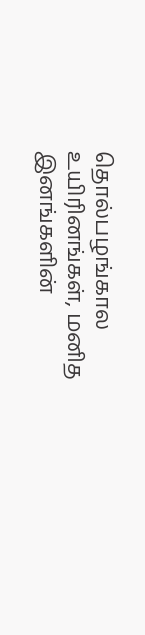தொல்பழங்கால உயிரினங்கள், மனித இனங்களின்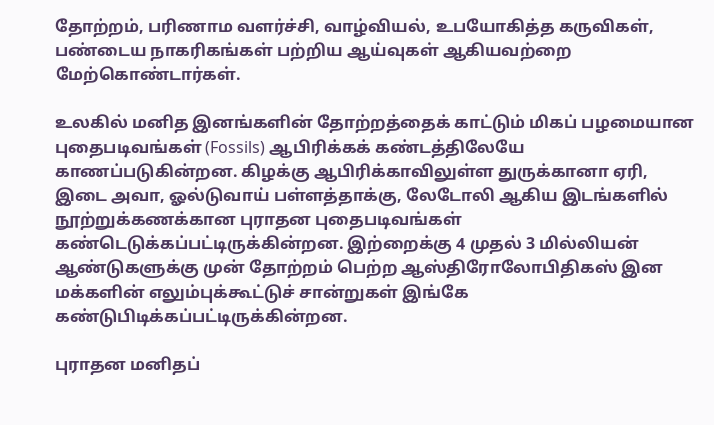தோற்றம், பரிணாம வளர்ச்சி, வாழ்வியல், உபயோகித்த கருவிகள், பண்டைய நாகரிகங்கள் பற்றிய ஆய்வுகள் ஆகியவற்றை மேற்கொண்டார்கள்.

உலகில் மனித இனங்களின் தோற்றத்தைக் காட்டும் மிகப் பழமையான புதைபடிவங்கள் (Fossils) ஆபிரிக்கக் கண்டத்திலேயே காணப்படுகின்றன. கிழக்கு ஆபிரிக்காவிலுள்ள துருக்கானா ஏரி, இடை அவா, ஓல்டுவாய் பள்ளத்தாக்கு, லேடோலி ஆகிய இடங்களில் நூற்றுக்கணக்கான புராதன புதைபடிவங்கள் கண்டெடுக்கப்பட்டிருக்கின்றன. இற்றைக்கு 4 முதல் 3 மில்லியன் ஆண்டுகளுக்கு முன் தோற்றம் பெற்ற ஆஸ்திரோலோபிதிகஸ் இன மக்களின் எலும்புக்கூட்டுச் சான்றுகள் இங்கே கண்டுபிடிக்கப்பட்டிருக்கின்றன.

புராதன மனிதப்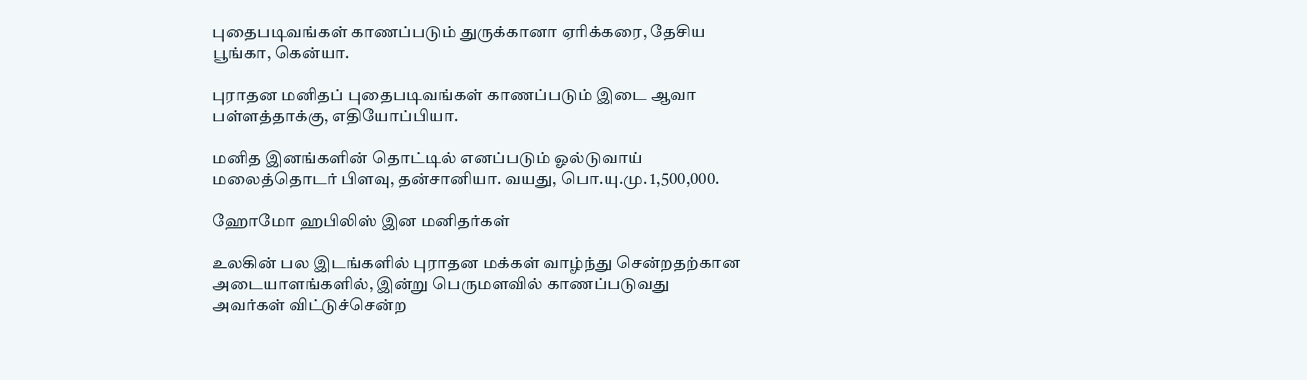புதைபடிவங்கள் காணப்படும் துருக்கானா ஏரிக்கரை, தேசிய பூங்கா, கென்யா.

புராதன மனிதப் புதைபடிவங்கள் காணப்படும் இடை ஆவா பள்ளத்தாக்கு, எதியோப்பியா.

மனித இனங்களின் தொட்டில் எனப்படும் ஓல்டுவாய் மலைத்தொடர் பிளவு, தன்சானியா. வயது, பொ.யு.மு. 1,500,000.

ஹோமோ ஹபிலிஸ் இன மனிதர்கள்

உலகின் பல இடங்களில் புராதன மக்கள் வாழ்ந்து சென்றதற்கான அடையாளங்களில், இன்று பெருமளவில் காணப்படுவது அவர்கள் விட்டுச்சென்ற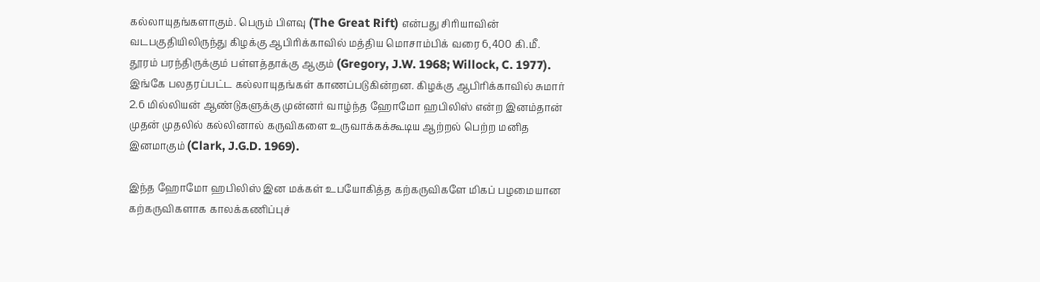கல்லாயுதங்களாகும். பெரும் பிளவு (The Great Rift) என்பது சிரியாவின் வடபகுதியிலிருந்து கிழக்கு ஆபிரிக்காவில் மத்திய மொசாம்பிக் வரை 6,400 கி.மீ. தூரம் பரந்திருக்கும் பள்ளத்தாக்கு ஆகும் (Gregory, J.W. 1968; Willock, C. 1977). இங்கே பலதரப்பட்ட கல்லாயுதங்கள் காணப்படுகின்றன. கிழக்கு ஆபிரிக்காவில் சுமார் 2.6 மில்லியன் ஆண்டுகளுக்கு முன்னர் வாழ்ந்த ஹோமோ ஹபிலிஸ் என்ற இனம்தான் முதன் முதலில் கல்லினால் கருவிகளை உருவாக்கக்கூடிய ஆற்றல் பெற்ற மனித இனமாகும் (Clark, J.G.D. 1969).

இந்த ஹோமோ ஹபிலிஸ் இன மக்கள் உபயோகித்த கற்கருவிகளே மிகப் பழமையான கற்கருவிகளாக காலக்கணிப்புச்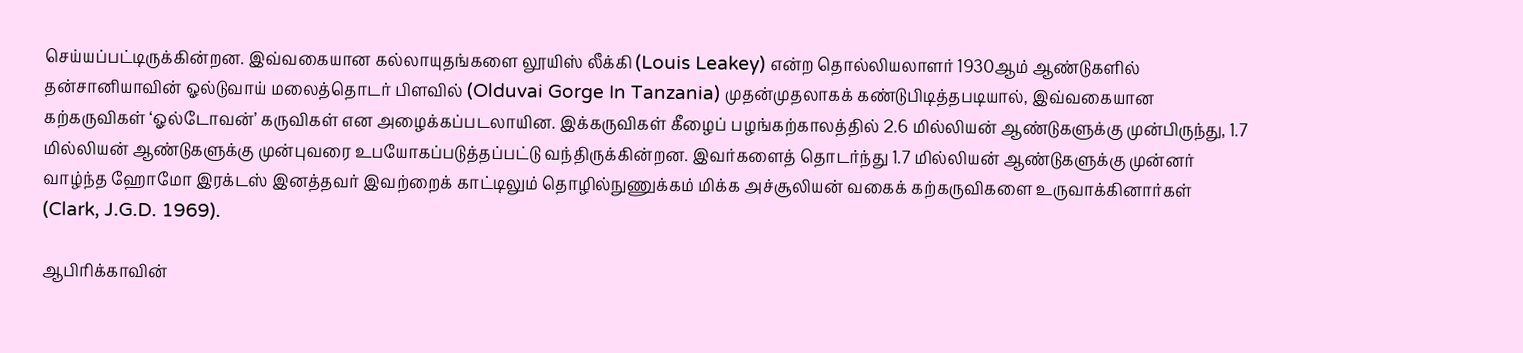செய்யப்பட்டிருக்கின்றன. இவ்வகையான கல்லாயுதங்களை லூயிஸ் லீக்கி (Louis Leakey) என்ற தொல்லியலாளர் 1930ஆம் ஆண்டுகளில் தன்சானியாவின் ஓல்டுவாய் மலைத்தொடர் பிளவில் (Olduvai Gorge In Tanzania) முதன்முதலாகக் கண்டுபிடித்தபடியால், இவ்வகையான கற்கருவிகள் ‘ஓல்டோவன்’ கருவிகள் என அழைக்கப்படலாயின. இக்கருவிகள் கீழைப் பழங்கற்காலத்தில் 2.6 மில்லியன் ஆண்டுகளுக்கு முன்பிருந்து, 1.7 மில்லியன் ஆண்டுகளுக்கு முன்புவரை உபயோகப்படுத்தப்பட்டு வந்திருக்கின்றன. இவர்களைத் தொடர்ந்து 1.7 மில்லியன் ஆண்டுகளுக்கு முன்னர் வாழ்ந்த ஹோமோ இரக்டஸ் இனத்தவர் இவற்றைக் காட்டிலும் தொழில்நுணுக்கம் மிக்க அச்சூலியன் வகைக் கற்கருவிகளை உருவாக்கினார்கள் (Clark, J.G.D. 1969).

ஆபிரிக்காவின்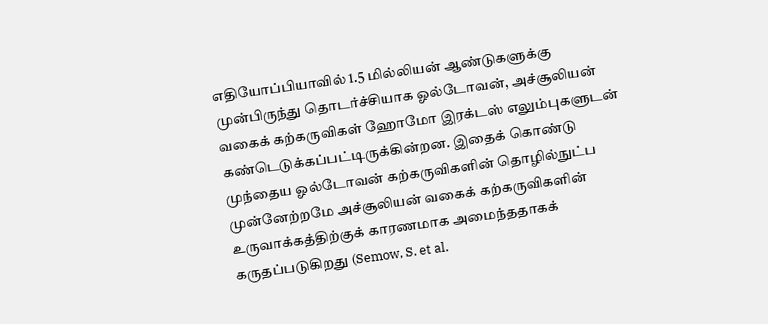எதியோப்பியாவில் 1.5 மில்லியன் ஆண்டுகளுக்கு முன்பிருந்து தொடர்ச்சியாக ஓல்டோவன், அச்சூலியன் வகைக் கற்கருவிகள் ஹோமோ இரக்டஸ் எலும்புகளுடன் கண்டெடுக்கப்பட்டிருக்கின்றன. இதைக் கொண்டு முந்தைய ஓல்டோவன் கற்கருவிகளின் தொழில்நுட்ப முன்னேற்றமே அச்சூலியன் வகைக் கற்கருவிகளின் உருவாக்கத்திற்குக் காரணமாக அமைந்ததாகக் கருதப்படுகிறது (Semow, S. et al.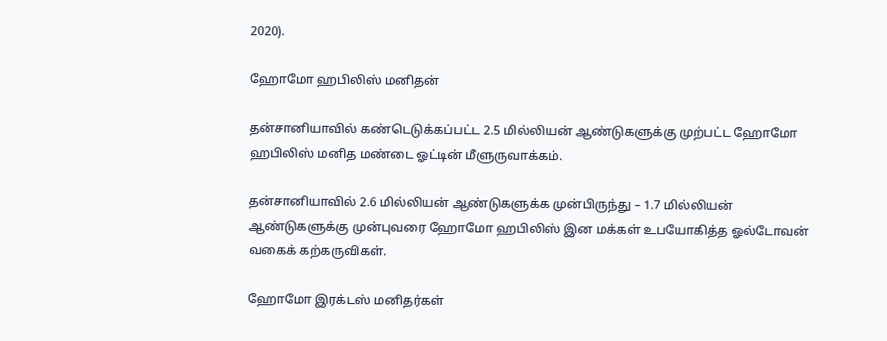2020).

ஹோமோ ஹபிலிஸ் மனிதன்

தன்சானியாவில் கண்டெடுக்கப்பட்ட 2.5 மில்லியன் ஆண்டுகளுக்கு முற்பட்ட ஹோமோ ஹபிலிஸ் மனித மண்டை ஓட்டின் மீளுருவாக்கம்.

தன்சானியாவில் 2.6 மில்லியன் ஆண்டுகளுக்க முன்பிருந்து – 1.7 மில்லியன் ஆண்டுகளுக்கு முன்புவரை ஹோமோ ஹபிலிஸ் இன மக்கள் உபயோகித்த ஓல்டோவன் வகைக் கற்கருவிகள்.

ஹோமோ இரக்டஸ் மனிதர்கள்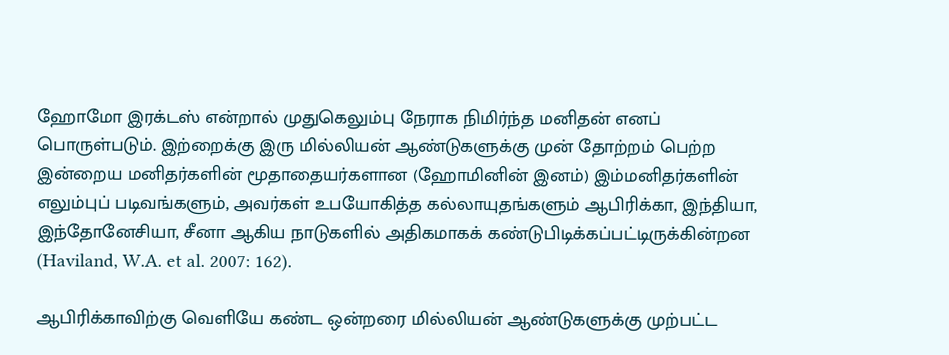ஹோமோ இரக்டஸ் என்றால் முதுகெலும்பு நேராக நிமிர்ந்த மனிதன் எனப் பொருள்படும். இற்றைக்கு இரு மில்லியன் ஆண்டுகளுக்கு முன் தோற்றம் பெற்ற இன்றைய மனிதர்களின் மூதாதையர்களான (ஹோமினின் இனம்) இம்மனிதர்களின் எலும்புப் படிவங்களும், அவர்கள் உபயோகித்த கல்லாயுதங்களும் ஆபிரிக்கா, இந்தியா, இந்தோனேசியா, சீனா ஆகிய நாடுகளில் அதிகமாகக் கண்டுபிடிக்கப்பட்டிருக்கின்றன (Haviland, W.A. et al. 2007: 162).

ஆபிரிக்காவிற்கு வெளியே கண்ட ஒன்றரை மில்லியன் ஆண்டுகளுக்கு முற்பட்ட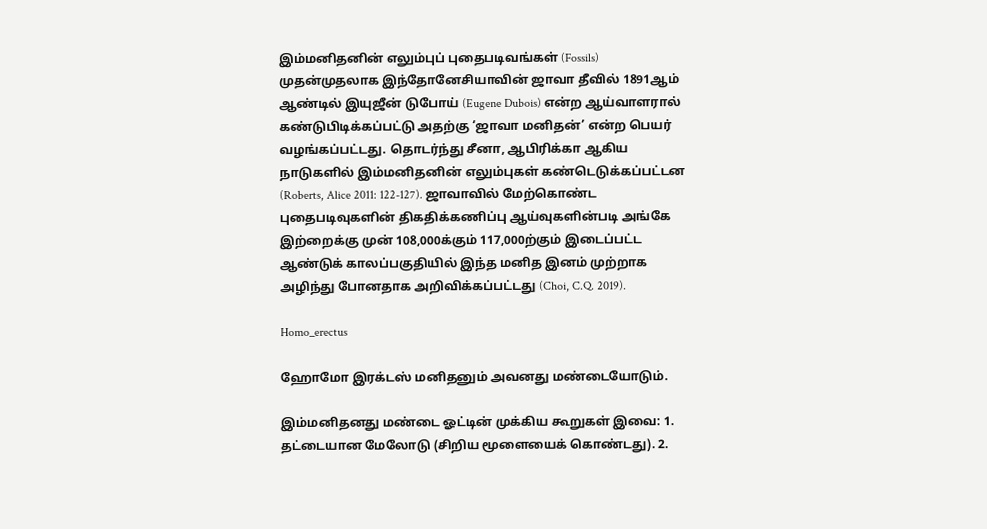இம்மனிதனின் எலும்புப் புதைபடிவங்கள் (Fossils) முதன்முதலாக இந்தோனேசியாவின் ஜாவா தீவில் 1891ஆம் ஆண்டில் இயுஜீன் டுபோய் (Eugene Dubois) என்ற ஆய்வாளரால் கண்டுபிடிக்கப்பட்டு அதற்கு ‘ஜாவா மனிதன்’ என்ற பெயர் வழங்கப்பட்டது. தொடர்ந்து சீனா, ஆபிரிக்கா ஆகிய நாடுகளில் இம்மனிதனின் எலும்புகள் கண்டெடுக்கப்பட்டன (Roberts, Alice 2011: 122-127). ஜாவாவில் மேற்கொண்ட புதைபடிவுகளின் திகதிக்கணிப்பு ஆய்வுகளின்படி அங்கே இற்றைக்கு முன் 108,000க்கும் 117,000ற்கும் இடைப்பட்ட ஆண்டுக் காலப்பகுதியில் இந்த மனித இனம் முற்றாக அழிந்து போனதாக அறிவிக்கப்பட்டது (Choi, C.Q. 2019).

Homo_erectus

ஹோமோ இரக்டஸ் மனிதனும் அவனது மண்டையோடும்.

இம்மனிதனது மண்டை ஓட்டின் முக்கிய கூறுகள் இவை: 1. தட்டையான மேலோடு (சிறிய மூளையைக் கொண்டது). 2.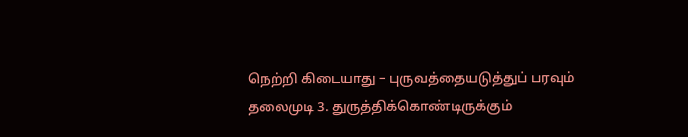நெற்றி கிடையாது – புருவத்தையடுத்துப் பரவும் தலைமுடி 3. துருத்திக்கொண்டிருக்கும்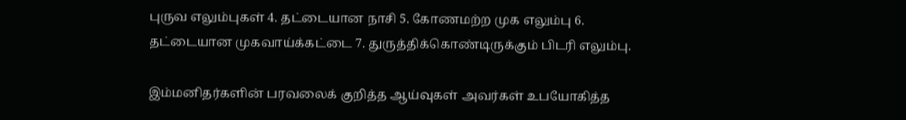புருவ எலும்புகள் 4. தட்டையான நாசி 5. கோணமற்ற முக எலும்பு 6. தட்டையான முகவாய்க்கட்டை 7. துருத்திக்கொண்டிருக்கும் பிடரி எலும்பு.

இம்மனிதர்களின் பரவலைக் குறித்த ஆய்வுகள் அவர்கள் உபயோகித்த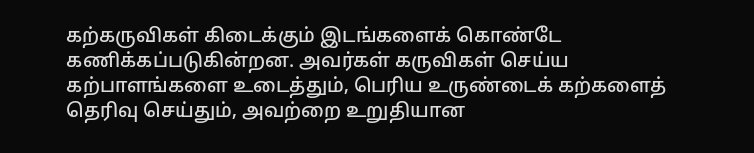கற்கருவிகள் கிடைக்கும் இடங்களைக் கொண்டே கணிக்கப்படுகின்றன. அவர்கள் கருவிகள் செய்ய கற்பாளங்களை உடைத்தும், பெரிய உருண்டைக் கற்களைத் தெரிவு செய்தும், அவற்றை உறுதியான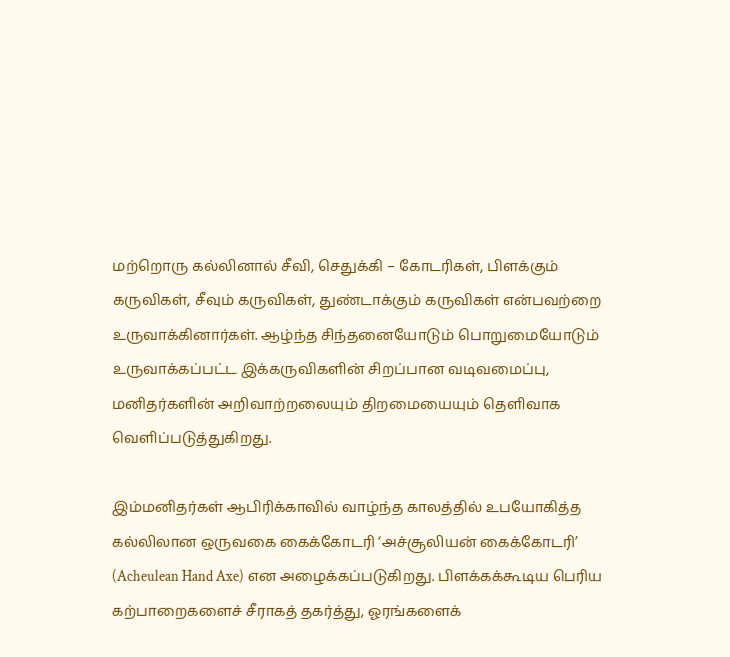மற்றொரு கல்லினால் சீவி, செதுக்கி – கோடரிகள், பிளக்கும் கருவிகள், சீவும் கருவிகள், துண்டாக்கும் கருவிகள் என்பவற்றை உருவாக்கினார்கள். ஆழ்ந்த சிந்தனையோடும் பொறுமையோடும் உருவாக்கப்பட்ட இக்கருவிகளின் சிறப்பான வடிவமைப்பு, மனிதர்களின் அறிவாற்றலையும் திறமையையும் தெளிவாக வெளிப்படுத்துகிறது.

இம்மனிதர்கள் ஆபிரிக்காவில் வாழ்ந்த காலத்தில் உபயோகித்த கல்லிலான ஒருவகை கைக்கோடரி ‘அச்சூலியன் கைக்கோடரி’ (Acheulean Hand Axe) என அழைக்கப்படுகிறது. பிளக்கக்கூடிய பெரிய கற்பாறைகளைச் சீராகத் தகர்த்து, ஓரங்களைக்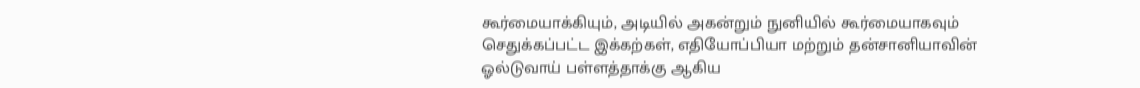கூர்மையாக்கியும், அடியில் அகன்றும் நுனியில் கூர்மையாகவும் செதுக்கப்பட்ட இக்கற்கள், எதியோப்பியா மற்றும் தன்சானியாவின் ஓல்டுவாய் பள்ளத்தாக்கு ஆகிய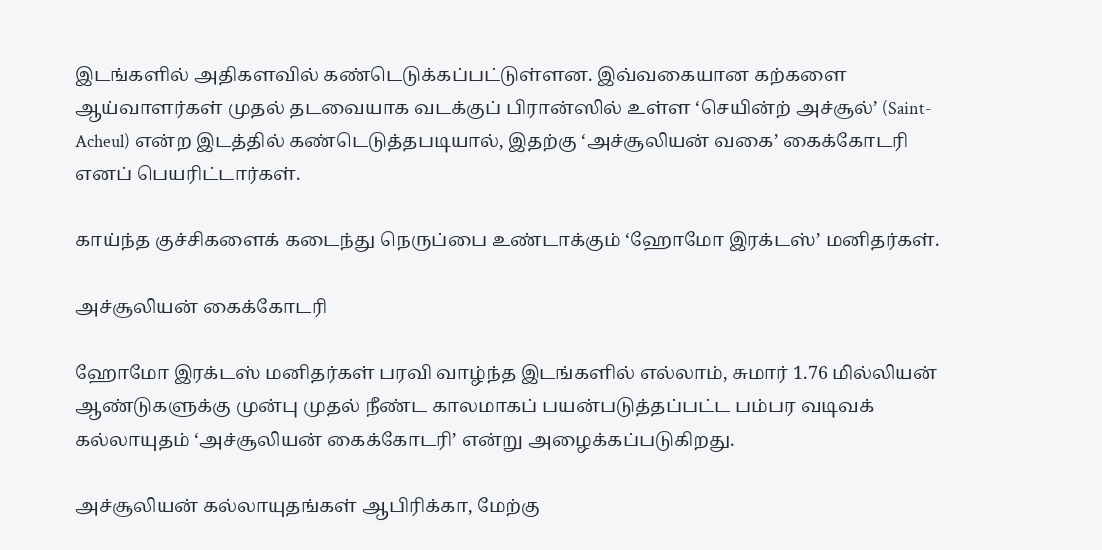இடங்களில் அதிகளவில் கண்டெடுக்கப்பட்டுள்ளன. இவ்வகையான கற்களை ஆய்வாளர்கள் முதல் தடவையாக வடக்குப் பிரான்ஸில் உள்ள ‘செயின்ற் அச்சூல்’ (Saint-Acheul) என்ற இடத்தில் கண்டெடுத்தபடியால், இதற்கு ‘அச்சூலியன் வகை’ கைக்கோடரி எனப் பெயரிட்டார்கள்.

காய்ந்த குச்சிகளைக் கடைந்து நெருப்பை உண்டாக்கும் ‘ஹோமோ இரக்டஸ்’ மனிதர்கள்.

அச்சூலியன் கைக்கோடரி

ஹோமோ இரக்டஸ் மனிதர்கள் பரவி வாழ்ந்த இடங்களில் எல்லாம், சுமார் 1.76 மில்லியன் ஆண்டுகளுக்கு முன்பு முதல் நீண்ட காலமாகப் பயன்படுத்தப்பட்ட பம்பர வடிவக் கல்லாயுதம் ‘அச்சூலியன் கைக்கோடரி’ என்று அழைக்கப்படுகிறது.

அச்சூலியன் கல்லாயுதங்கள் ஆபிரிக்கா, மேற்கு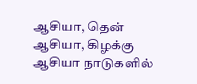ஆசியா, தென் ஆசியா, கிழக்கு ஆசியா நாடுகளில்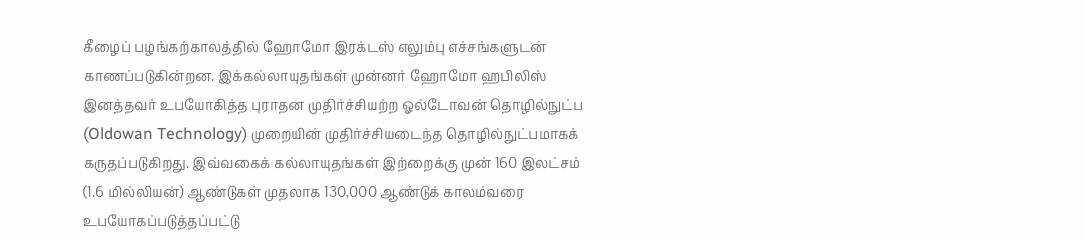கீழைப் பழங்கற்காலத்தில் ஹோமோ இரக்டஸ் எலும்பு எச்சங்களுடன் காணப்படுகின்றன. இக்கல்லாயுதங்கள் முன்னர் ஹோமோ ஹபிலிஸ் இனத்தவர் உபயோகித்த புராதன முதிர்ச்சியற்ற ஓல்டோவன் தொழில்நுட்ப (Oldowan Technology) முறையின் முதிர்ச்சியடைந்த தொழில்நுட்பமாகக் கருதப்படுகிறது. இவ்வகைக் கல்லாயுதங்கள் இற்றைக்கு முன் 160 இலட்சம் (1.6 மில்லியன்) ஆண்டுகள் முதலாக 130,000 ஆண்டுக் காலம்வரை உபயோகப்படுத்தப்பட்டு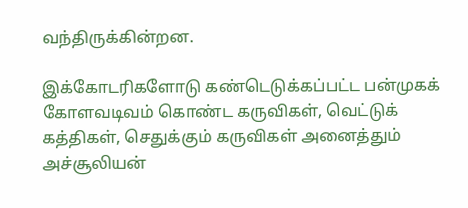வந்திருக்கின்றன.

இக்கோடரிகளோடு கண்டெடுக்கப்பட்ட பன்முகக் கோளவடிவம் கொண்ட கருவிகள், வெட்டுக் கத்திகள், செதுக்கும் கருவிகள் அனைத்தும் அச்சூலியன்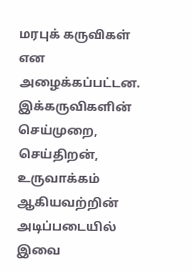மரபுக் கருவிகள் என அழைக்கப்பட்டன. இக்கருவிகளின் செய்முறை, செய்திறன், உருவாக்கம் ஆகியவற்றின் அடிப்படையில் இவை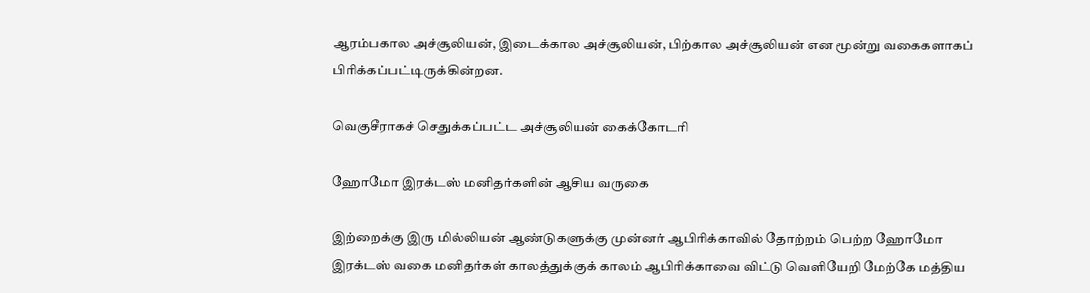ஆரம்பகால அச்சூலியன், இடைக்கால அச்சூலியன், பிற்கால அச்சூலியன் என மூன்று வகைகளாகப் பிரிக்கப்பட்டிருக்கின்றன.

வெகுசீராகச் செதுக்கப்பட்ட அச்சூலியன் கைக்கோடரி

ஹோமோ இரக்டஸ் மனிதர்களின் ஆசிய வருகை

இற்றைக்கு இரு மில்லியன் ஆண்டுகளுக்கு முன்னர் ஆபிரிக்காவில் தோற்றம் பெற்ற ஹோமோ இரக்டஸ் வகை மனிதர்கள் காலத்துக்குக் காலம் ஆபிரிக்காவை விட்டு வெளியேறி மேற்கே மத்திய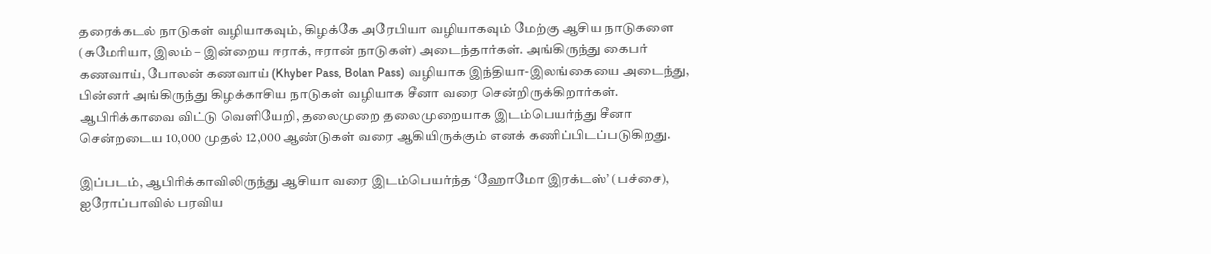தரைக்கடல் நாடுகள் வழியாகவும், கிழக்கே அரேபியா வழியாகவும் மேற்கு ஆசிய நாடுகளை (சுமேரியா, இலம் – இன்றைய ஈராக், ஈரான் நாடுகள்) அடைந்தார்கள். அங்கிருந்து கைபர் கணவாய், போலன் கணவாய் (Khyber Pass, Bolan Pass) வழியாக இந்தியா-இலங்கையை அடைந்து, பின்னர் அங்கிருந்து கிழக்காசிய நாடுகள் வழியாக சீனா வரை சென்றிருக்கிறார்கள். ஆபிரிக்காவை விட்டு வெளியேறி, தலைமுறை தலைமுறையாக இடம்பெயர்ந்து சீனா சென்றடைய 10,000 முதல் 12,000 ஆண்டுகள் வரை ஆகியிருக்கும் எனக் கணிப்பிடப்படுகிறது.

இப்படம், ஆபிரிக்காவிலிருந்து ஆசியா வரை இடம்பெயர்ந்த ‘ஹோமோ இரக்டஸ்’ (பச்சை), ஐரோப்பாவில் பரவிய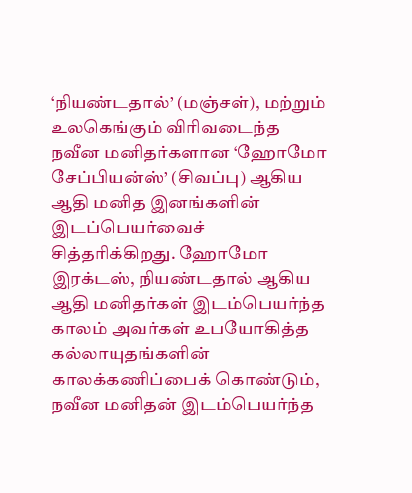‘நியண்டதால்’ (மஞ்சள்), மற்றும் உலகெங்கும் விரிவடைந்த நவீன மனிதர்களான ‘ஹோமோ சேப்பியன்ஸ்’ (சிவப்பு) ஆகிய ஆதி மனித இனங்களின் இடப்பெயர்வைச் சித்தரிக்கிறது. ஹோமோ இரக்டஸ், நியண்டதால் ஆகிய ஆதி மனிதர்கள் இடம்பெயர்ந்த காலம் அவர்கள் உபயோகித்த கல்லாயுதங்களின் காலக்கணிப்பைக் கொண்டும், நவீன மனிதன் இடம்பெயர்ந்த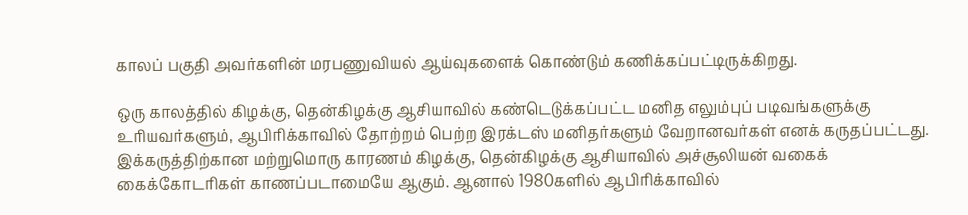காலப் பகுதி அவர்களின் மரபணுவியல் ஆய்வுகளைக் கொண்டும் கணிக்கப்பட்டிருக்கிறது.

ஒரு காலத்தில் கிழக்கு, தென்கிழக்கு ஆசியாவில் கண்டெடுக்கப்பட்ட மனித எலும்புப் படிவங்களுக்கு உரியவர்களும், ஆபிரிக்காவில் தோற்றம் பெற்ற இரக்டஸ் மனிதர்களும் வேறானவர்கள் எனக் கருதப்பட்டது. இக்கருத்திற்கான மற்றுமொரு காரணம் கிழக்கு, தென்கிழக்கு ஆசியாவில் அச்சூலியன் வகைக் கைக்கோடரிகள் காணப்படாமையே ஆகும். ஆனால் 1980களில் ஆபிரிக்காவில்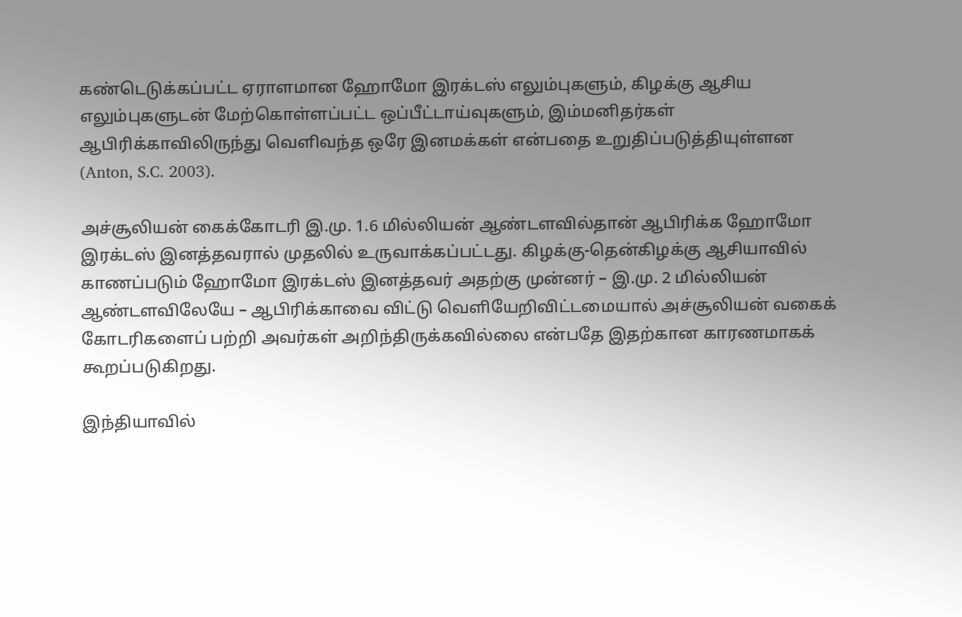கண்டெடுக்கப்பட்ட ஏராளமான ஹோமோ இரக்டஸ் எலும்புகளும், கிழக்கு ஆசிய எலும்புகளுடன் மேற்கொள்ளப்பட்ட ஒப்பீட்டாய்வுகளும், இம்மனிதர்கள் ஆபிரிக்காவிலிருந்து வெளிவந்த ஒரே இனமக்கள் என்பதை உறுதிப்படுத்தியுள்ளன (Anton, S.C. 2003).

அச்சூலியன் கைக்கோடரி இ.மு. 1.6 மில்லியன் ஆண்டளவில்தான் ஆபிரிக்க ஹோமோ இரக்டஸ் இனத்தவரால் முதலில் உருவாக்கப்பட்டது. கிழக்கு-தென்கிழக்கு ஆசியாவில் காணப்படும் ஹோமோ இரக்டஸ் இனத்தவர் அதற்கு முன்னர் – இ.மு. 2 மில்லியன் ஆண்டளவிலேயே – ஆபிரிக்காவை விட்டு வெளியேறிவிட்டமையால் அச்சூலியன் வகைக் கோடரிகளைப் பற்றி அவர்கள் அறிந்திருக்கவில்லை என்பதே இதற்கான காரணமாகக் கூறப்படுகிறது.

இந்தியாவில்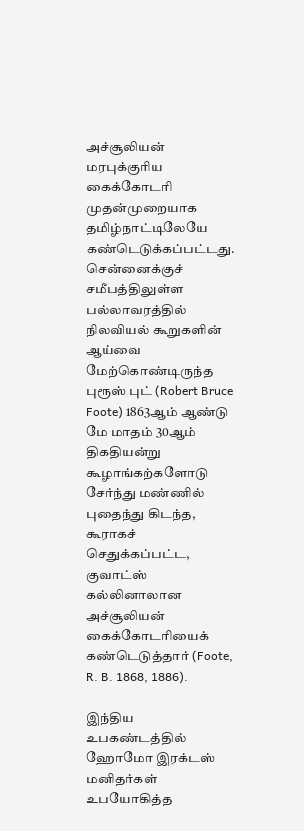அச்சூலியன் மரபுக்குரிய கைக்கோடரி முதன்முறையாக தமிழ்நாட்டிலேயே கண்டெடுக்கப்பட்டது. சென்னைக்குச் சமீபத்திலுள்ள பல்லாவரத்தில் நிலவியல் கூறுகளின் ஆய்வை மேற்கொண்டிருந்த புரூஸ் புட் (Robert Bruce Foote) 1863ஆம் ஆண்டு மே மாதம் 30ஆம் திகதியன்று கூழாங்கற்களோடு சேர்ந்து மண்ணில் புதைந்து கிடந்த, கூராகச் செதுக்கப்பட்ட, குவாட்ஸ் கல்லினாலான அச்சூலியன் கைக்கோடரியைக் கண்டெடுத்தார் (Foote, R. B. 1868, 1886).

இந்திய உபகண்டத்தில் ஹோமோ இரக்டஸ் மனிதர்கள் உபயோகித்த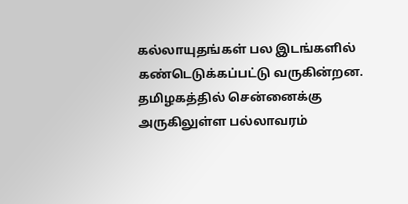கல்லாயுதங்கள் பல இடங்களில் கண்டெடுக்கப்பட்டு வருகின்றன. தமிழகத்தில் சென்னைக்கு அருகிலுள்ள பல்லாவரம்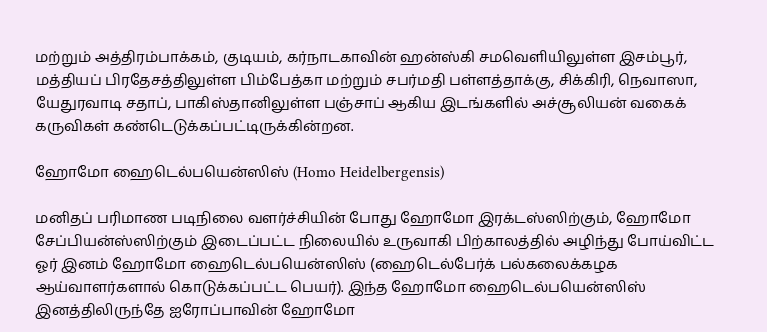மற்றும் அத்திரம்பாக்கம், குடியம், கர்நாடகாவின் ஹன்ஸ்கி சமவெளியிலுள்ள இசம்பூர், மத்தியப் பிரதேசத்திலுள்ள பிம்பேத்கா மற்றும் சபர்மதி பள்ளத்தாக்கு, சிக்கிரி, நெவாஸா, யேதுரவாடி சதாப், பாகிஸ்தானிலுள்ள பஞ்சாப் ஆகிய இடங்களில் அச்சூலியன் வகைக் கருவிகள் கண்டெடுக்கப்பட்டிருக்கின்றன.

ஹோமோ ஹைடெல்பயென்ஸிஸ் (Homo Heidelbergensis)

மனிதப் பரிமாண படிநிலை வளர்ச்சியின் போது ஹோமோ இரக்டஸ்ஸிற்கும், ஹோமோ சேப்பியன்ஸ்ஸிற்கும் இடைப்பட்ட நிலையில் உருவாகி பிற்காலத்தில் அழிந்து போய்விட்ட ஓர் இனம் ஹோமோ ஹைடெல்பயென்ஸிஸ் (ஹைடெல்பேர்க் பல்கலைக்கழக ஆய்வாளர்களால் கொடுக்கப்பட்ட பெயர்). இந்த ஹோமோ ஹைடெல்பயென்ஸிஸ் இனத்திலிருந்தே ஐரோப்பாவின் ஹோமோ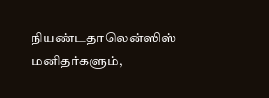நியண்டதாலென்ஸிஸ் மனிதர்களும்,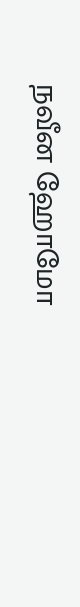நவீன ஹோமோ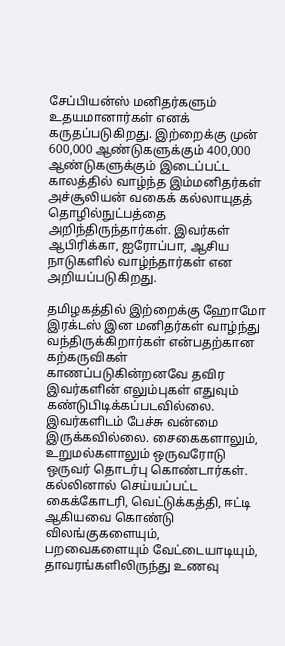சேப்பியன்ஸ் மனிதர்களும் உதயமானார்கள் எனக் கருதப்படுகிறது. இற்றைக்கு முன் 600,000 ஆண்டுகளுக்கும் 400,000 ஆண்டுகளுக்கும் இடைப்பட்ட காலத்தில் வாழ்ந்த இம்மனிதர்கள் அச்சூலியன் வகைக் கல்லாயுதத் தொழில்நுட்பத்தை அறிந்திருந்தார்கள். இவர்கள் ஆபிரிக்கா, ஐரோப்பா, ஆசிய நாடுகளில் வாழ்ந்தார்கள் என அறியப்படுகிறது.

தமிழகத்தில் இற்றைக்கு ஹோமோ இரக்டஸ் இன மனிதர்கள் வாழ்ந்து வந்திருக்கிறார்கள் என்பதற்கான கற்கருவிகள் காணப்படுகின்றனவே தவிர இவர்களின் எலும்புகள் எதுவும் கண்டுபிடிக்கப்படவில்லை. இவர்களிடம் பேச்சு வன்மை இருக்கவில்லை. சைகைகளாலும், உறுமல்களாலும் ஒருவரோடு ஒருவர் தொடர்பு கொண்டார்கள். கல்லினால் செய்யப்பட்ட கைக்கோடரி, வெட்டுக்கத்தி, ஈட்டி ஆகியவை கொண்டு விலங்குகளையும், பறவைகளையும் வேட்டையாடியும், தாவரங்களிலிருந்து உணவு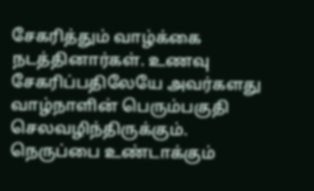சேகரித்தும் வாழ்க்கை நடத்தினார்கள். உணவு சேகரிப்பதிலேயே அவர்களது வாழ்நாளின் பெரும்பகுதி செலவழிந்திருக்கும். நெருப்பை உண்டாக்கும்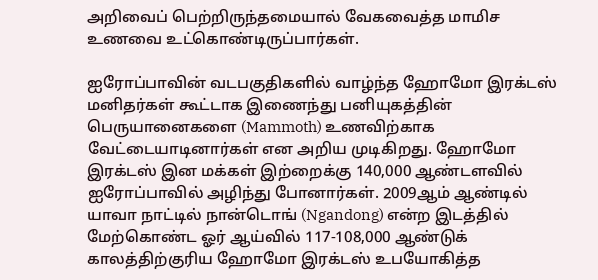அறிவைப் பெற்றிருந்தமையால் வேகவைத்த மாமிச உணவை உட்கொண்டிருப்பார்கள்.

ஐரோப்பாவின் வடபகுதிகளில் வாழ்ந்த ஹோமோ இரக்டஸ் மனிதர்கள் கூட்டாக இணைந்து பனியுகத்தின் பெருயானைகளை (Mammoth) உணவிற்காக வேட்டையாடினார்கள் என அறிய முடிகிறது. ஹோமோ இரக்டஸ் இன மக்கள் இற்றைக்கு 140,000 ஆண்டளவில் ஐரோப்பாவில் அழிந்து போனார்கள். 2009ஆம் ஆண்டில் யாவா நாட்டில் நான்டொங் (Ngandong) என்ற இடத்தில் மேற்கொண்ட ஓர் ஆய்வில் 117-108,000 ஆண்டுக் காலத்திற்குரிய ஹோமோ இரக்டஸ் உபயோகித்த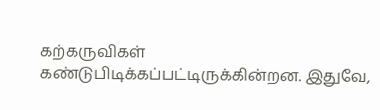கற்கருவிகள் கண்டுபிடிக்கப்பட்டிருக்கின்றன. இதுவே,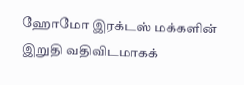ஹோமோ இரக்டஸ் மக்களின் இறுதி வதிவிடமாகக்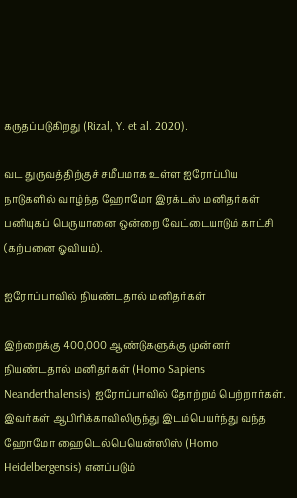கருதப்படுகிறது (Rizal, Y. et al. 2020).

வட துருவத்திற்குச் சமீபமாக உள்ள ஐரோப்பிய நாடுகளில் வாழ்ந்த ஹோமோ இரக்டஸ் மனிதர்கள் பனியுகப் பெருயானை ஒன்றை வேட்டையாடும் காட்சி (கற்பனை ஓவியம்).

ஐரோப்பாவில் நியண்டதால் மனிதர்கள்

இற்றைக்கு 400,000 ஆண்டுகளுக்கு முன்னர் நியண்டதால் மனிதர்கள் (Homo Sapiens Neanderthalensis) ஐரோப்பாவில் தோற்றம் பெற்றார்கள். இவர்கள் ஆபிரிக்காவிலிருந்து இடம்பெயர்ந்து வந்த ஹோமோ ஹைடெல்பெயென்ஸிஸ் (Homo Heidelbergensis) எனப்படும்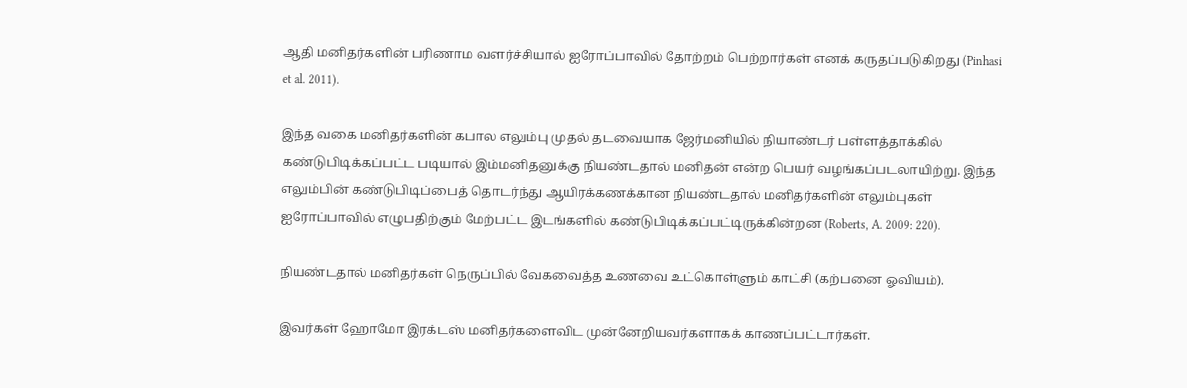ஆதி மனிதர்களின் பரிணாம வளர்ச்சியால் ஐரோப்பாவில் தோற்றம் பெற்றார்கள் எனக் கருதப்படுகிறது (Pinhasi et al. 2011).

இந்த வகை மனிதர்களின் கபால எலும்பு முதல் தடவையாக ஜேர்மனியில் நியாண்டர் பள்ளத்தாக்கில் கண்டுபிடிக்கப்பட்ட படியால் இம்மனிதனுக்கு நியண்டதால் மனிதன் என்ற பெயர் வழங்கப்படலாயிற்று. இந்த எலும்பின் கண்டுபிடிப்பைத் தொடர்ந்து ஆயிரக்கணக்கான நியண்டதால் மனிதர்களின் எலும்புகள் ஐரோப்பாவில் எழுபதிற்கும் மேற்பட்ட இடங்களில் கண்டுபிடிக்கப்பட்டிருக்கின்றன (Roberts, A. 2009: 220).

நியண்டதால் மனிதர்கள் நெருப்பில் வேகவைத்த உணவை உட்கொள்ளும் காட்சி (கற்பனை ஓவியம்).

இவர்கள் ஹோமோ இரக்டஸ் மனிதர்களைவிட முன்னேறியவர்களாகக் காணப்பட்டார்கள்.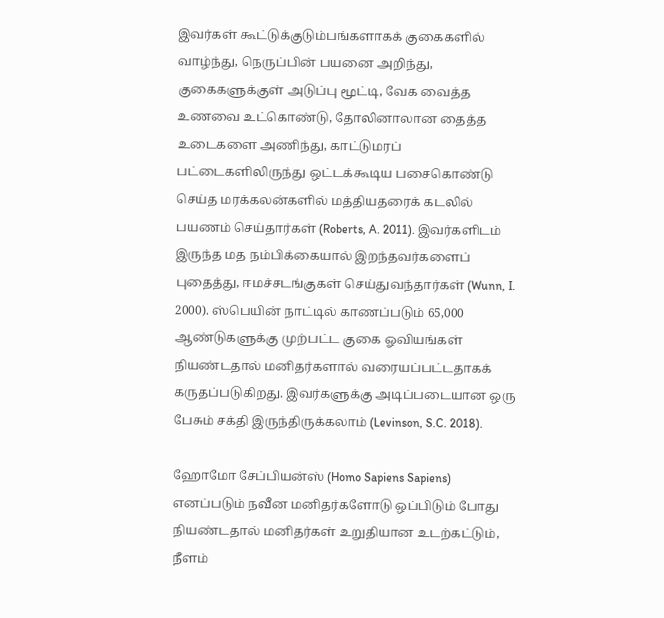இவர்கள் கூட்டுக்குடும்பங்களாகக் குகைகளில் வாழ்ந்து, நெருப்பின் பயனை அறிந்து, குகைகளுக்குள் அடுப்பு மூட்டி, வேக வைத்த உணவை உட்கொண்டு, தோலினாலான தைத்த உடைகளை அணிந்து, காட்டுமரப் பட்டைகளிலிருந்து ஒட்டக்கூடிய பசைகொண்டு செய்த மரக்கலன்களில் மத்தியதரைக் கடலில் பயணம் செய்தார்கள் (Roberts, A. 2011). இவர்களிடம் இருந்த மத நம்பிக்கையால் இறந்தவர்களைப் புதைத்து, ஈமச்சடங்குகள் செய்துவந்தார்கள் (Wunn, I. 2000). ஸ்பெயின் நாட்டில் காணப்படும் 65,000 ஆண்டுகளுக்கு முற்பட்ட குகை ஓவியங்கள் நியண்டதால் மனிதர்களால் வரையப்பட்டதாகக் கருதப்படுகிறது. இவர்களுக்கு அடிப்படையான ஒரு பேசும் சக்தி இருந்திருக்கலாம் (Levinson, S.C. 2018).

ஹோமோ சேப்பியன்ஸ் (Homo Sapiens Sapiens) எனப்படும் நவீன மனிதர்களோடு ஒப்பிடும் போது நியண்டதால் மனிதர்கள் உறுதியான உடற்கட்டும், நீளம்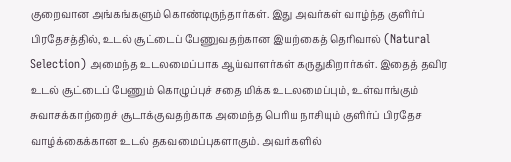குறைவான அங்கங்களும் கொண்டிருந்தார்கள். இது அவர்கள் வாழ்ந்த குளிர்ப் பிரதேசத்தில், உடல் சூட்டைப் பேணுவதற்கான இயற்கைத் தெரிவால் (Natural Selection) அமைந்த உடலமைப்பாக ஆய்வாளர்கள் கருதுகிறார்கள். இதைத் தவிர உடல் சூட்டைப் பேணும் கொழுப்புச் சதை மிக்க உடலமைப்பும், உள்வாங்கும் சுவாசக்காற்றைச் சூடாக்குவதற்காக அமைந்த பெரிய நாசியும் குளிர்ப் பிரதேச வாழ்க்கைக்கான உடல் தகவமைப்புகளாகும். அவர்களில்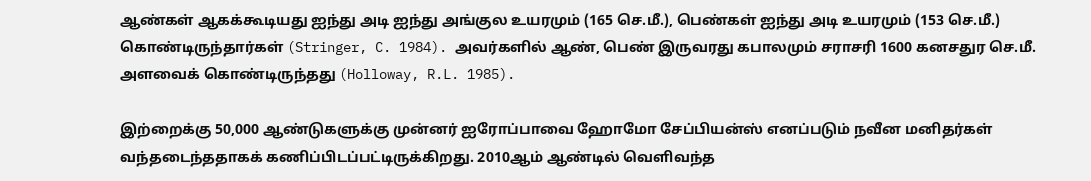ஆண்கள் ஆகக்கூடியது ஐந்து அடி ஐந்து அங்குல உயரமும் (165 செ.மீ.), பெண்கள் ஐந்து அடி உயரமும் (153 செ.மீ.) கொண்டிருந்தார்கள் (Stringer, C. 1984). அவர்களில் ஆண், பெண் இருவரது கபாலமும் சராசரி 1600 கனசதுர செ.மீ. அளவைக் கொண்டிருந்தது (Holloway, R.L. 1985).

இற்றைக்கு 50,000 ஆண்டுகளுக்கு முன்னர் ஐரோப்பாவை ஹோமோ சேப்பியன்ஸ் எனப்படும் நவீன மனிதர்கள் வந்தடைந்ததாகக் கணிப்பிடப்பட்டிருக்கிறது. 2010ஆம் ஆண்டில் வெளிவந்த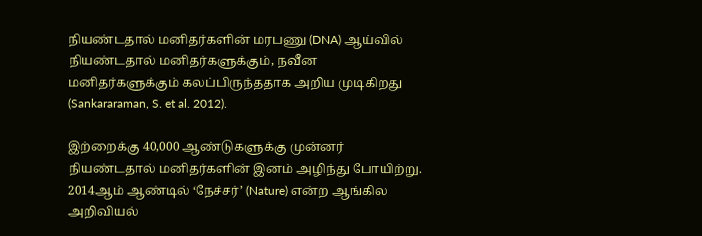நியண்டதால் மனிதர்களின் மரபணு (DNA) ஆய்வில் நியண்டதால் மனிதர்களுக்கும், நவீன மனிதர்களுக்கும் கலப்பிருந்ததாக அறிய முடிகிறது (Sankararaman, S. et al. 2012).

இற்றைக்கு 40,000 ஆண்டுகளுக்கு முன்னர் நியண்டதால் மனிதர்களின் இனம் அழிந்து போயிற்று. 2014ஆம் ஆண்டில் ‘நேச்சர்’ (Nature) என்ற ஆங்கில அறிவியல்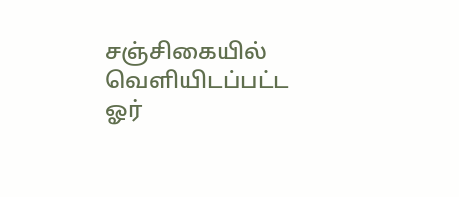சஞ்சிகையில் வெளியிடப்பட்ட ஓர்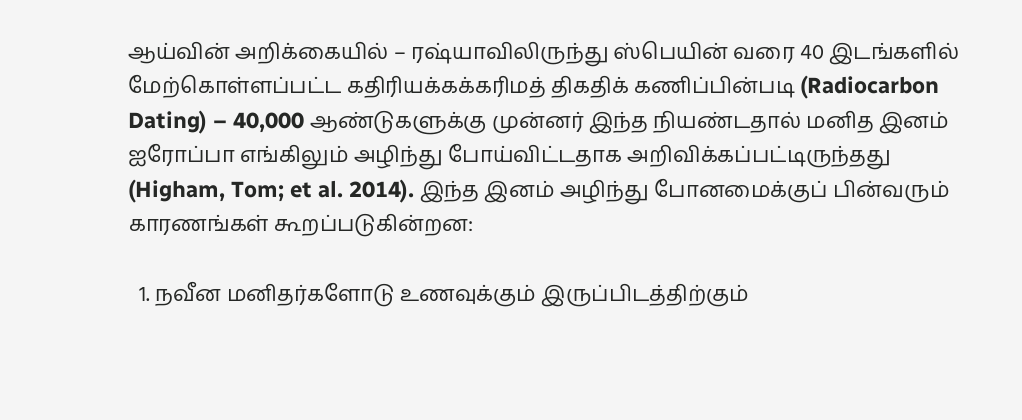ஆய்வின் அறிக்கையில் – ரஷ்யாவிலிருந்து ஸ்பெயின் வரை 40 இடங்களில் மேற்கொள்ளப்பட்ட கதிரியக்கக்கரிமத் திகதிக் கணிப்பின்படி (Radiocarbon Dating) – 40,000 ஆண்டுகளுக்கு முன்னர் இந்த நியண்டதால் மனித இனம் ஐரோப்பா எங்கிலும் அழிந்து போய்விட்டதாக அறிவிக்கப்பட்டிருந்தது (Higham, Tom; et al. 2014). இந்த இனம் அழிந்து போனமைக்குப் பின்வரும் காரணங்கள் கூறப்படுகின்றன:

  1. நவீன மனிதர்களோடு உணவுக்கும் இருப்பிடத்திற்கும்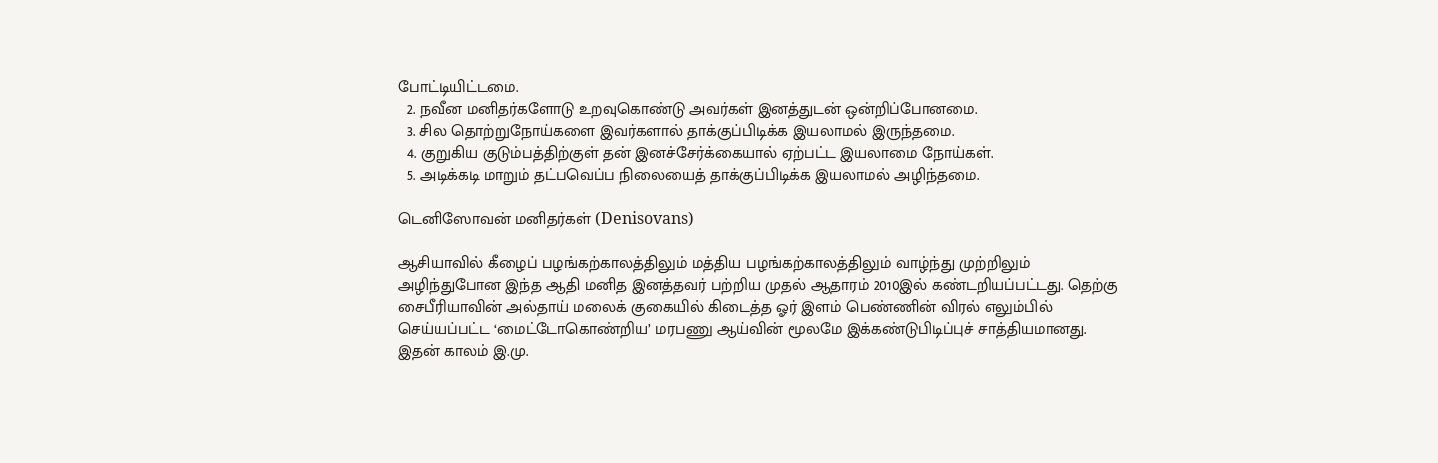போட்டியிட்டமை.
  2. நவீன மனிதர்களோடு உறவுகொண்டு அவர்கள் இனத்துடன் ஒன்றிப்போனமை.
  3. சில தொற்றுநோய்களை இவர்களால் தாக்குப்பிடிக்க இயலாமல் இருந்தமை.
  4. குறுகிய குடும்பத்திற்குள் தன் இனச்சேர்க்கையால் ஏற்பட்ட இயலாமை நோய்கள்.
  5. அடிக்கடி மாறும் தட்பவெப்ப நிலையைத் தாக்குப்பிடிக்க இயலாமல் அழிந்தமை.

டெனிஸோவன் மனிதர்கள் (Denisovans)

ஆசியாவில் கீழைப் பழங்கற்காலத்திலும் மத்திய பழங்கற்காலத்திலும் வாழ்ந்து முற்றிலும் அழிந்துபோன இந்த ஆதி மனித இனத்தவர் பற்றிய முதல் ஆதாரம் 2010இல் கண்டறியப்பட்டது. தெற்கு சைபீரியாவின் அல்தாய் மலைக் குகையில் கிடைத்த ஓர் இளம் பெண்ணின் விரல் எலும்பில் செய்யப்பட்ட ‘மைட்டோகொண்றிய’ மரபணு ஆய்வின் மூலமே இக்கண்டுபிடிப்புச் சாத்தியமானது. இதன் காலம் இ.மு.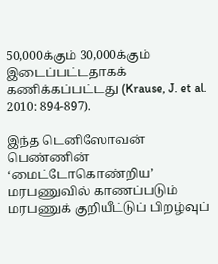50,000க்கும் 30,000க்கும் இடைப்பட்டதாகக் கணிக்கப்பட்டது (Krause, J. et al. 2010: 894-897).

இந்த டெனிஸோவன் பெண்ணின் ‘மைட்டோகொண்றிய’ மரபணுவில் காணப்படும் மரபணுக் குறியீட்டுப் பிறழ்வுப்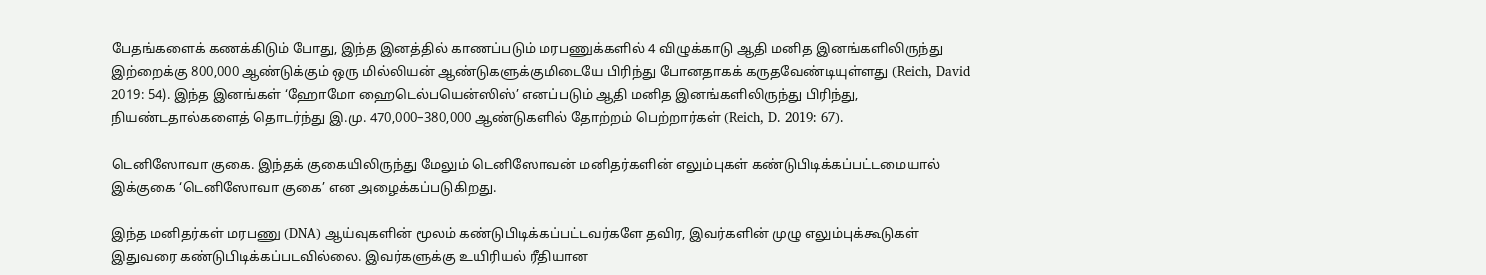பேதங்களைக் கணக்கிடும் போது, இந்த இனத்தில் காணப்படும் மரபணுக்களில் 4 விழுக்காடு ஆதி மனித இனங்களிலிருந்து இற்றைக்கு 800,000 ஆண்டுக்கும் ஒரு மில்லியன் ஆண்டுகளுக்குமிடையே பிரிந்து போனதாகக் கருதவேண்டியுள்ளது (Reich, David 2019: 54). இந்த இனங்கள் ‘ஹோமோ ஹைடெல்பயென்ஸிஸ்’ எனப்படும் ஆதி மனித இனங்களிலிருந்து பிரிந்து, நியண்டதால்களைத் தொடர்ந்து இ.மு. 470,000–380,000 ஆண்டுகளில் தோற்றம் பெற்றார்கள் (Reich, D. 2019: 67).

டெனிஸோவா குகை. இந்தக் குகையிலிருந்து மேலும் டெனிஸோவன் மனிதர்களின் எலும்புகள் கண்டுபிடிக்கப்பட்டமையால் இக்குகை ‘டெனிஸோவா குகை’ என அழைக்கப்படுகிறது.

இந்த மனிதர்கள் மரபணு (DNA) ஆய்வுகளின் மூலம் கண்டுபிடிக்கப்பட்டவர்களே தவிர, இவர்களின் முழு எலும்புக்கூடுகள் இதுவரை கண்டுபிடிக்கப்படவில்லை. இவர்களுக்கு உயிரியல் ரீதியான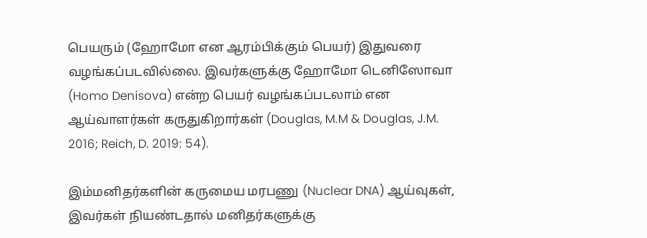பெயரும் (ஹோமோ என ஆரம்பிக்கும் பெயர்) இதுவரை வழங்கப்படவில்லை. இவர்களுக்கு ஹோமோ டெனிஸோவா (Homo Denisova) என்ற பெயர் வழங்கப்படலாம் என ஆய்வாளர்கள் கருதுகிறார்கள் (Douglas, M.M & Douglas, J.M. 2016; Reich, D. 2019: 54).

இம்மனிதர்களின் கருமைய மரபணு (Nuclear DNA) ஆய்வுகள், இவர்கள் நியண்டதால் மனிதர்களுக்கு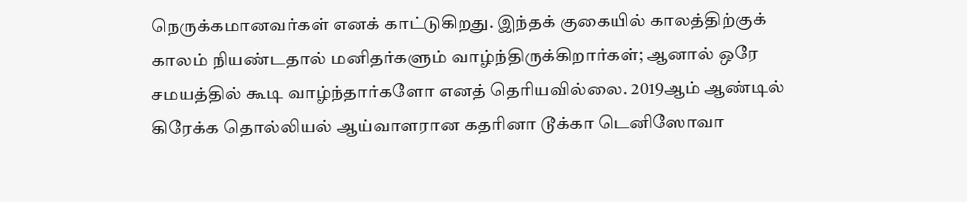நெருக்கமானவர்கள் எனக் காட்டுகிறது. இந்தக் குகையில் காலத்திற்குக் காலம் நியண்டதால் மனிதர்களும் வாழ்ந்திருக்கிறார்கள்; ஆனால் ஒரே சமயத்தில் கூடி வாழ்ந்தார்களோ எனத் தெரியவில்லை. 2019ஆம் ஆண்டில் கிரேக்க தொல்லியல் ஆய்வாளரான கதரினா டூக்கா டெனிஸோவா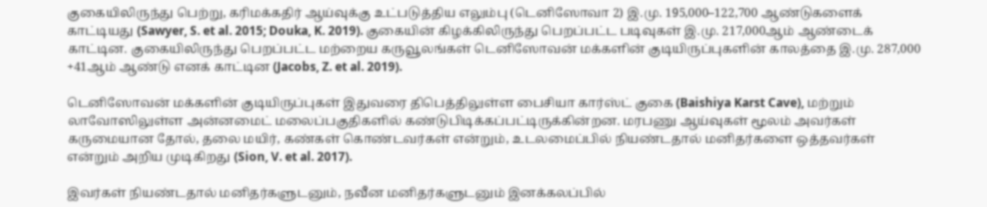குகையிலிருந்து பெற்று, கரிமக்கதிர் ஆய்வுக்கு உட்படுத்திய எலும்பு (டெனிஸோவா 2) இ.மு. 195,000–122,700 ஆண்டுகளைக் காட்டியது (Sawyer, S. et al. 2015; Douka, K. 2019). குகையின் கிழக்கிலிருந்து பெறப்பட்ட படிவுகள் இ.மு. 217,000ஆம் ஆண்டைக் காட்டின. குகையிலிருந்து பெறப்பட்ட மற்றைய கருவூலங்கள் டெனிஸோவன் மக்களின் குடியிருப்புகளின் காலத்தை இ.மு. 287,000 +41ஆம் ஆண்டு எனக் காட்டின (Jacobs, Z. et al. 2019).

டெனிஸோவன் மக்களின் குடியிருப்புகள் இதுவரை திபெத்திலுள்ள பைசியா கார்ஸ்ட் குகை (Baishiya Karst Cave), மற்றும் லாவோஸிலுள்ள அன்னமைட் மலைப்பகுதிகளில் கண்டுபிடிக்கப்பட்டிருக்கின்றன. மரபணு ஆய்வுகள் மூலம் அவர்கள் கருமையான தோல், தலை மயிர், கண்கள் கொண்டவர்கள் என்றும், உடலமைப்பில் நியண்டதால் மனிதர்களை ஒத்தவர்கள் என்றும் அறிய முடிகிறது (Sion, V. et al. 2017).

இவர்கள் நியண்டதால் மனிதர்களுடனும், நவீன மனிதர்களுடனும் இனக்கலப்பில்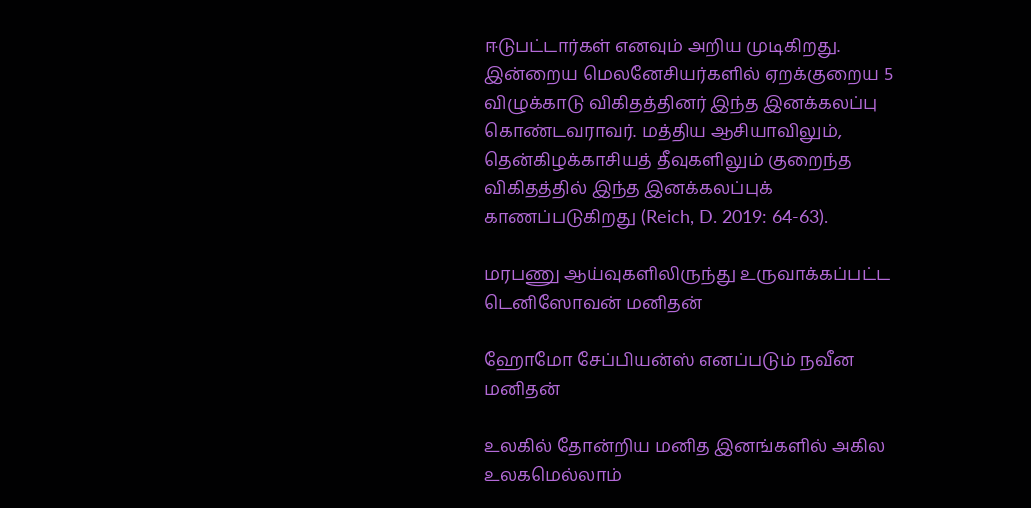ஈடுபட்டார்கள் எனவும் அறிய முடிகிறது. இன்றைய மெலனேசியர்களில் ஏறக்குறைய 5 விழுக்காடு விகிதத்தினர் இந்த இனக்கலப்பு கொண்டவராவர். மத்திய ஆசியாவிலும், தென்கிழக்காசியத் தீவுகளிலும் குறைந்த விகிதத்தில் இந்த இனக்கலப்புக் காணப்படுகிறது (Reich, D. 2019: 64-63).

மரபணு ஆய்வுகளிலிருந்து உருவாக்கப்பட்ட டெனிஸோவன் மனிதன்

ஹோமோ சேப்பியன்ஸ் எனப்படும் நவீன மனிதன்

உலகில் தோன்றிய மனித இனங்களில் அகில உலகமெல்லாம்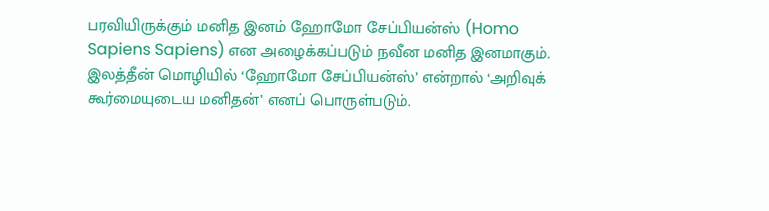பரவியிருக்கும் மனித இனம் ஹோமோ சேப்பியன்ஸ் (Homo Sapiens Sapiens) என அழைக்கப்படும் நவீன மனித இனமாகும். இலத்தீன் மொழியில் ‘ஹோமோ சேப்பியன்ஸ்’ என்றால் ‘அறிவுக் கூர்மையுடைய மனிதன்’ எனப் பொருள்படும்.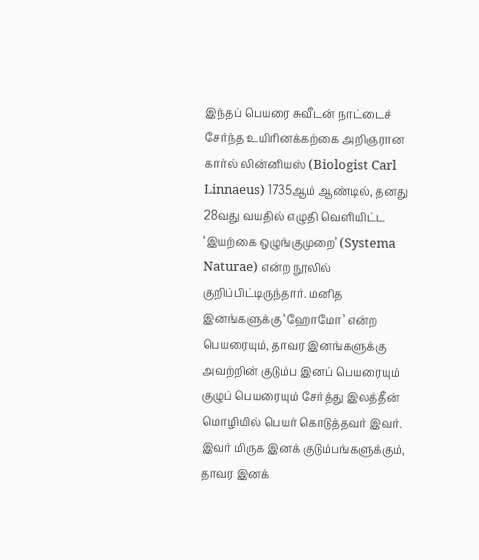இந்தப் பெயரை சுவீடன் நாட்டைச் சேர்ந்த உயிரினக்கற்கை அறிஞரான கார்ல் லின்னியஸ் (Biologist Carl Linnaeus) 1735ஆம் ஆண்டில், தனது 28வது வயதில் எழுதி வெளியிட்ட ‘இயற்கை ஒழுங்குமுறை’ (Systema Naturae) என்ற நூலில் குறிப்பிட்டிருந்தார். மனித இனங்களுக்கு ‘ஹோமோ’ என்ற பெயரையும், தாவர இனங்களுக்கு அவற்றின் குடும்ப இனப் பெயரையும் குழுப் பெயரையும் சேர்த்து இலத்தீன் மொழியில் பெயர் கொடுத்தவர் இவர். இவர் மிருக இனக் குடும்பங்களுக்கும், தாவர இனக்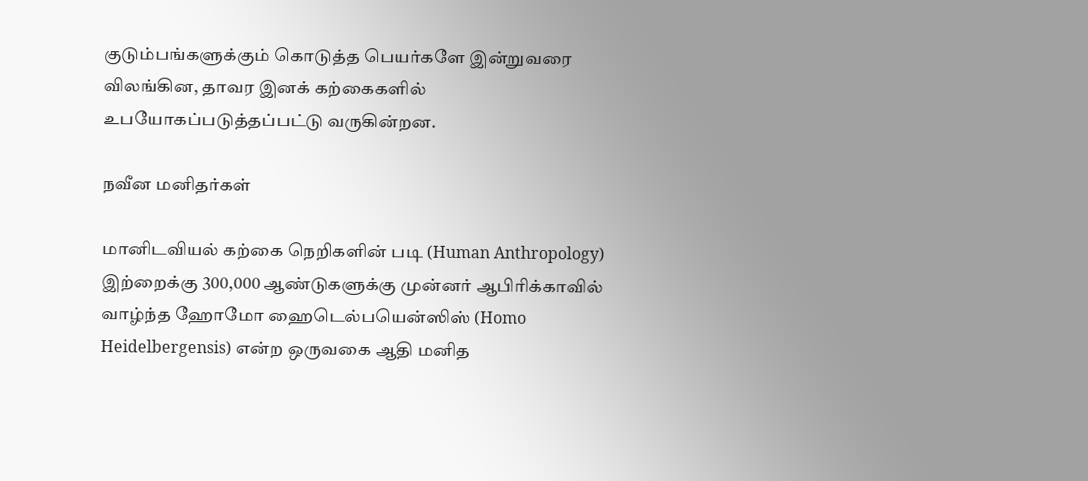குடும்பங்களுக்கும் கொடுத்த பெயர்களே இன்றுவரை விலங்கின, தாவர இனக் கற்கைகளில் உபயோகப்படுத்தப்பட்டு வருகின்றன.

நவீன மனிதர்கள்

மானிடவியல் கற்கை நெறிகளின் படி (Human Anthropology) இற்றைக்கு 300,000 ஆண்டுகளுக்கு முன்னர் ஆபிரிக்காவில் வாழ்ந்த ஹோமோ ஹைடெல்பயென்ஸிஸ் (Homo Heidelbergensis) என்ற ஒருவகை ஆதி மனித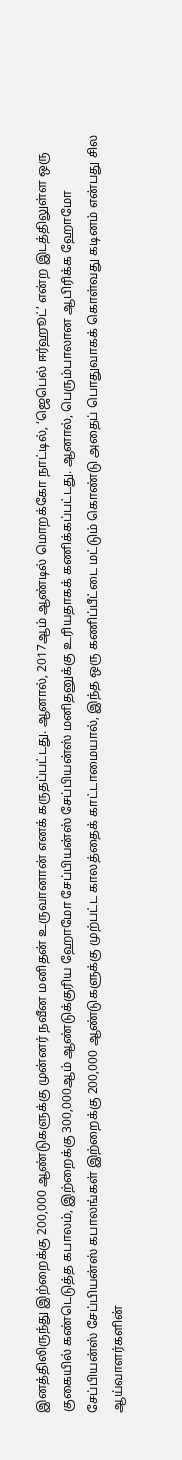இனத்திலிருந்து இற்றைக்கு 200,000 ஆண்டுகளுக்கு முன்னர் நவீன மனிதன் உருவானான் எனக் கருதப்பட்டது. ஆனால், 2017ஆம் ஆண்டில் மொறக்கோ நாட்டில், ‘ஜெபெல் ஈர்ஹூட்’ என்ற இடத்திலுள்ள ஒரு குகையில் கண்டெடுத்த கபாலம், இற்றைக்கு 300,000ஆம் ஆண்டுக்குரிய ஹோமோ சேப்பியன்ஸ் சேப்பியன்ஸ் மனிதனுக்கு உரியதாகக் கணிக்கப்பட்டது. ஆனால், பெரும்பாலான ஆபிரிக்க ஹோமோ சேப்பியன்ஸ் சேப்பியன்ஸ் கபாலங்கள் இற்றைக்கு 200,000 ஆண்டுகளுக்கு முற்பட்ட காலத்தைக் காட்டாமையால், இந்த ஒரு கணிப்பீட்டை மட்டும் கொண்டு அதைப் பொதுவாகக் கொள்வது கடினம் என்பது சில ஆய்வாளர்களின்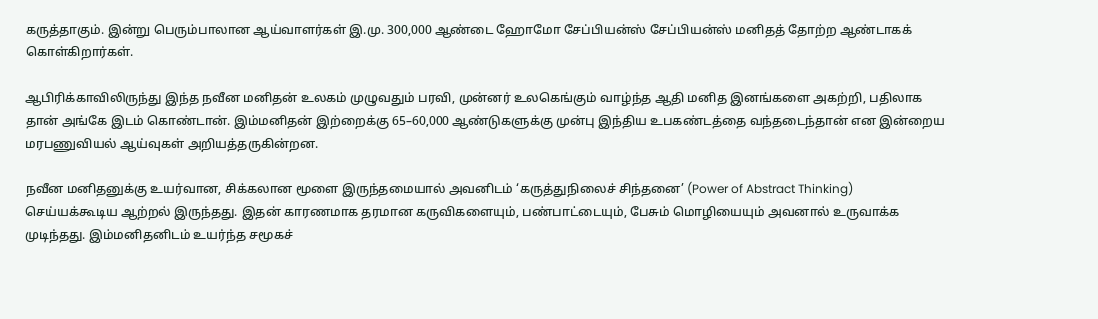கருத்தாகும். இன்று பெரும்பாலான ஆய்வாளர்கள் இ.மு. 300,000 ஆண்டை ஹோமோ சேப்பியன்ஸ் சேப்பியன்ஸ் மனிதத் தோற்ற ஆண்டாகக் கொள்கிறார்கள்.

ஆபிரிக்காவிலிருந்து இந்த நவீன மனிதன் உலகம் முழுவதும் பரவி, முன்னர் உலகெங்கும் வாழ்ந்த ஆதி மனித இனங்களை அகற்றி, பதிலாக தான் அங்கே இடம் கொண்டான். இம்மனிதன் இற்றைக்கு 65–60,000 ஆண்டுகளுக்கு முன்பு இந்திய உபகண்டத்தை வந்தடைந்தான் என இன்றைய மரபணுவியல் ஆய்வுகள் அறியத்தருகின்றன.

நவீன மனிதனுக்கு உயர்வான, சிக்கலான மூளை இருந்தமையால் அவனிடம் ‘கருத்துநிலைச் சிந்தனை’ (Power of Abstract Thinking) செய்யக்கூடிய ஆற்றல் இருந்தது. இதன் காரணமாக தரமான கருவிகளையும், பண்பாட்டையும், பேசும் மொழியையும் அவனால் உருவாக்க முடிந்தது. இம்மனிதனிடம் உயர்ந்த சமூகச்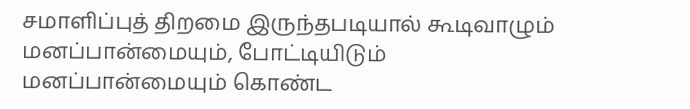சமாளிப்புத் திறமை இருந்தபடியால் கூடிவாழும் மனப்பான்மையும், போட்டியிடும் மனப்பான்மையும் கொண்ட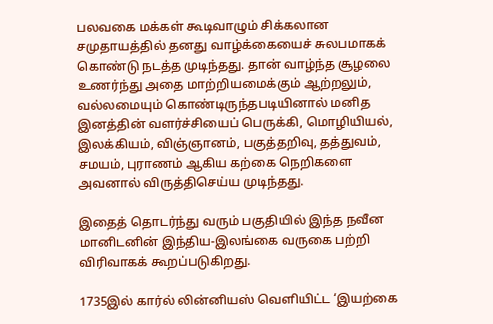பலவகை மக்கள் கூடிவாழும் சிக்கலான சமுதாயத்தில் தனது வாழ்க்கையைச் சுலபமாகக் கொண்டு நடத்த முடிந்தது. தான் வாழ்ந்த சூழலை உணர்ந்து அதை மாற்றியமைக்கும் ஆற்றலும், வல்லமையும் கொண்டிருந்தபடியினால் மனித இனத்தின் வளர்ச்சியைப் பெருக்கி, மொழியியல், இலக்கியம், விஞ்ஞானம், பகுத்தறிவு, தத்துவம், சமயம், புராணம் ஆகிய கற்கை நெறிகளை அவனால் விருத்திசெய்ய முடிந்தது.

இதைத் தொடர்ந்து வரும் பகுதியில் இந்த நவீன மானிடனின் இந்திய-இலங்கை வருகை பற்றி விரிவாகக் கூறப்படுகிறது.

1735இல் கார்ல் லின்னியஸ் வெளியிட்ட ‘இயற்கை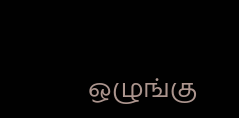ஒழுங்கு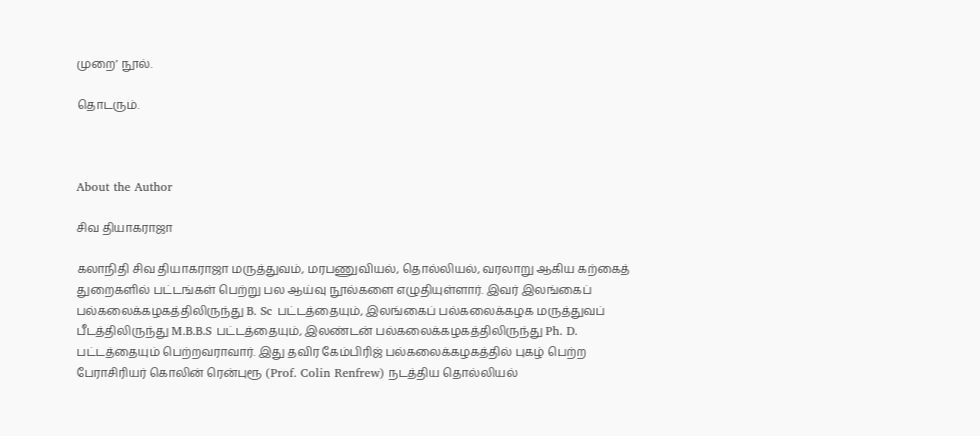முறை’ நூல்.

தொடரும்.



About the Author

சிவ தியாகராஜா

கலாநிதி சிவ தியாகராஜா மருத்துவம், மரபணுவியல், தொல்லியல், வரலாறு ஆகிய கற்கைத் துறைகளில் பட்டங்கள் பெற்று பல ஆய்வு நூல்களை எழுதியுள்ளார். இவர் இலங்கைப் பல்கலைக்கழகத்திலிருந்து B. Sc பட்டத்தையும், இலங்கைப் பல்கலைக்கழக மருத்துவப் பீடத்திலிருந்து M.B.B.S பட்டத்தையும், இலண்டன் பல்கலைக்கழகத்திலிருந்து Ph. D. பட்டத்தையும் பெற்றவராவார். இது தவிர கேம்பிரிஜ் பல்கலைக்கழகத்தில் புகழ் பெற்ற பேராசிரியர் கொலின் ரென்புரூ (Prof. Colin Renfrew) நடத்திய தொல்லியல்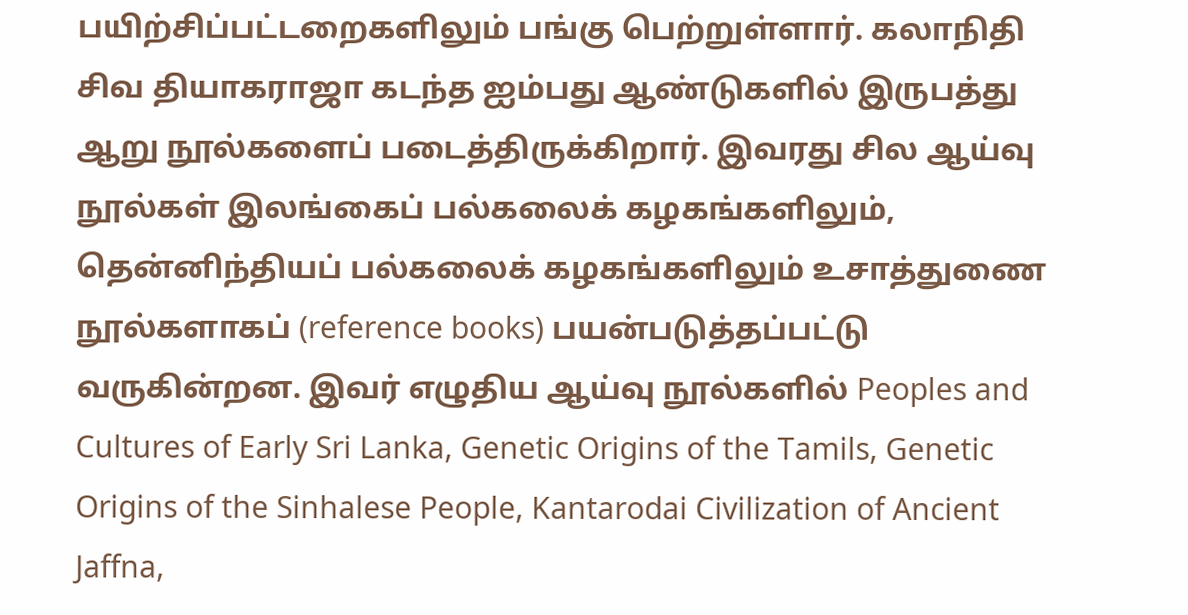பயிற்சிப்பட்டறைகளிலும் பங்கு பெற்றுள்ளார். கலாநிதி சிவ தியாகராஜா கடந்த ஐம்பது ஆண்டுகளில் இருபத்து ஆறு நூல்களைப் படைத்திருக்கிறார். இவரது சில ஆய்வு நூல்கள் இலங்கைப் பல்கலைக் கழகங்களிலும், தென்னிந்தியப் பல்கலைக் கழகங்களிலும் உசாத்துணை நூல்களாகப் (reference books) பயன்படுத்தப்பட்டு வருகின்றன. இவர் எழுதிய ஆய்வு நூல்களில் Peoples and Cultures of Early Sri Lanka, Genetic Origins of the Tamils, Genetic Origins of the Sinhalese People, Kantarodai Civilization of Ancient Jaffna,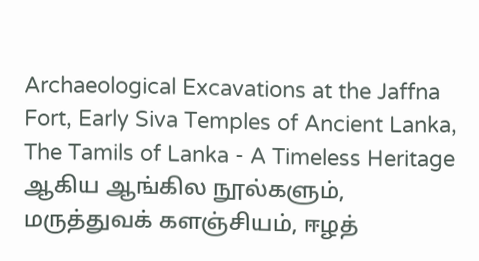Archaeological Excavations at the Jaffna Fort, Early Siva Temples of Ancient Lanka, The Tamils of Lanka - A Timeless Heritage ஆகிய ஆங்கில நூல்களும், மருத்துவக் களஞ்சியம், ஈழத்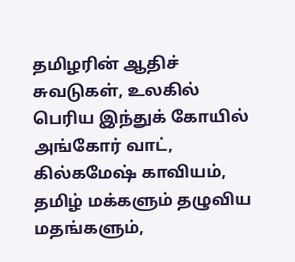தமிழரின் ஆதிச் சுவடுகள், உலகில் பெரிய இந்துக் கோயில் அங்கோர் வாட், கில்கமேஷ் காவியம், தமிழ் மக்களும் தழுவிய மதங்களும்,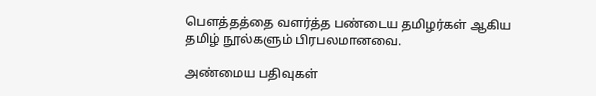பௌத்தத்தை வளர்த்த பண்டைய தமிழர்கள் ஆகிய தமிழ் நூல்களும் பிரபலமானவை.

அண்மைய பதிவுகள்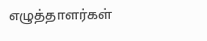எழுத்தாளர்கள்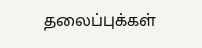தலைப்புக்கள்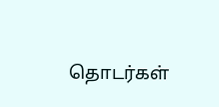தொடர்கள்